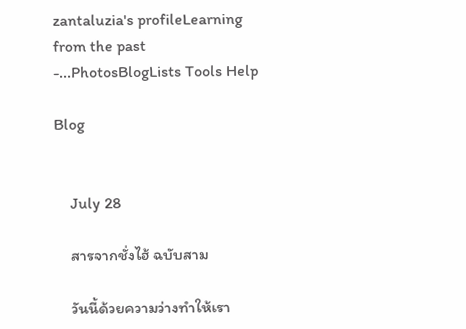zantaluzia's profileLearning from the past -...PhotosBlogLists Tools Help

Blog


    July 28

    สารจากชั่งไฮ้ ฉบับสาม

    วันนี้ด้วยความว่างทำให้เรา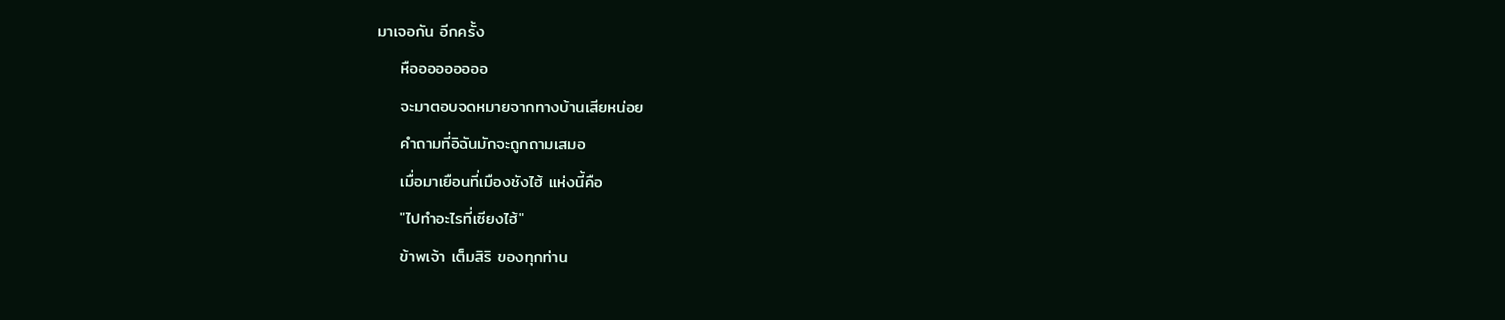มาเจอกัน อีกครั้ง
    หือออออออออ
    จะมาตอบจดหมายจากทางบ้านเสียหน่อย
    คำถามที่อิฉันมักจะถูกถามเสมอ
    เมื่อมาเยือนที่เมืองชังไฮ้ แห่งนี้คือ
    "ไปทำอะไรที่เซียงไฮ้"
    ข้าพเจ้า เต็มสิริ ของทุกท่าน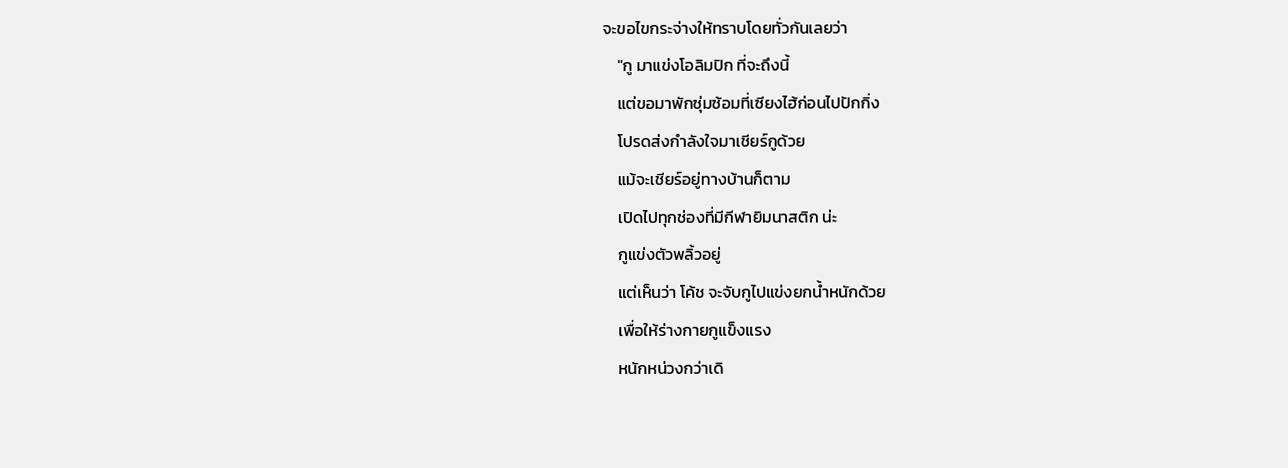จะขอไขกระจ่างให้ทราบโดยทั่วกันเลยว่า
    "กู มาแข่งโอลิมปิก ที่จะถึงนี้
    แต่ขอมาพักซุ่มซ้อมที่เซียงไฮ้ก่อนไปปักกิ่ง
    โปรดส่งกำลังใจมาเชียร์กูด้วย
    แม้จะเชียร์อยู่ทางบ้านก็ตาม
    เปิดไปทุกช่องที่มีกีฬายิมนาสติก น่ะ
    กูแข่งตัวพลิ้วอยู่
    แต่เห็นว่า โค้ช จะจับกูไปแข่งยกน้ำหนักด้วย
    เพื่อให้ร่างกายกูแข็งแรง
    หนักหน่วงกว่าเดิ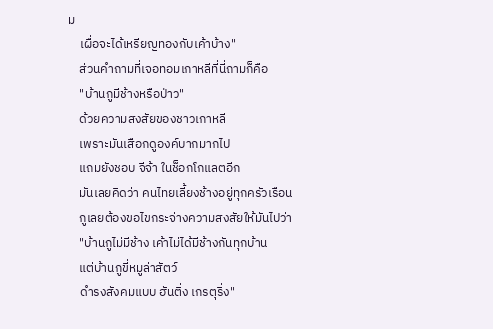ม
    เผื่อจะได้เหรียญทองกับเค้าบ้าง"
    ส่วนคำถามที่เจอทอมเกาหลีที่นี่ถามก็คือ
    "บ้านกูมีช้างหรือป่าว"
    ด้วยความสงสัยของชาวเกาหลี
    เพราะมันเสือกดูองค์บากมากไป
    แถมยังชอบ จีจ้า ในช็อกโกแลตอีก
    มันเลยคิดว่า คนไทยเลี้ยงช้างอยู่ทุกครัวเรือน
    กูเลยต้องขอไขกระจ่างความสงสัยให้มันไปว่า
    "บ้านกูไม่มีช้าง เค้าไม่ได้มีช้างกันทุกบ้าน
    แต่บ้านกูขี่หมูล่าสัตว์
    ดำรงสังคมแบบ ฮันติ่ง เกรตุริ่ง"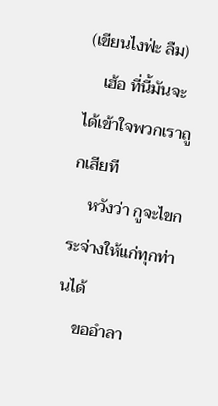(เขียนไงฟ่ะ ลืม)
    เฮ้อ ที่นี้มันจะได้เข้าใจพวกเราถูกเสียที
    หวังว่า กูจะไขกระจ่างให้แก่ทุกท่านได้
    ขออำลา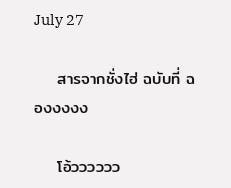July 27

    สารจากชั่งไฮ่ ฉบับที่ ฉองงงงง

    โอ้วววววว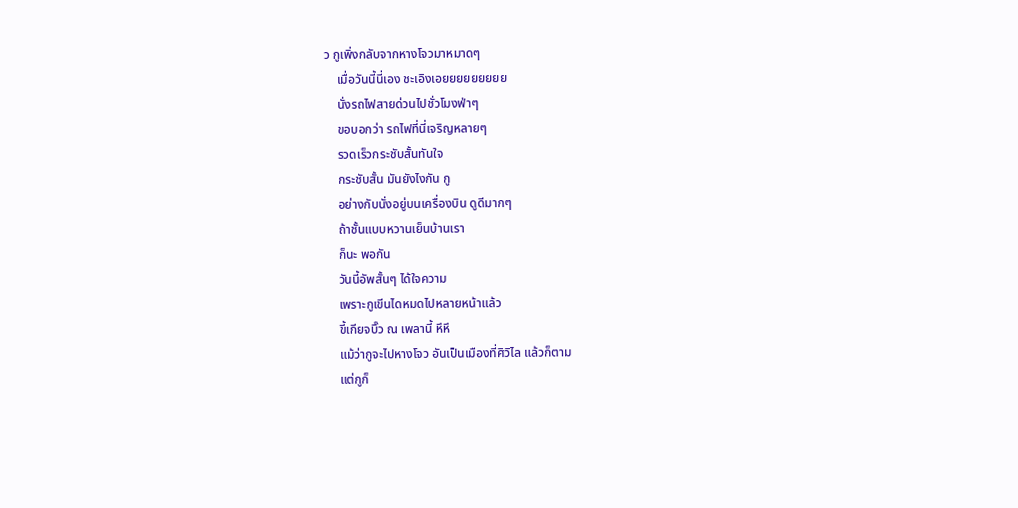ว กูเพิ่งกลับจากหางโจวมาหมาดๆ
    เมื่อวันนี้นี่เอง ชะเอิงเอยยยยยยยยย
    นั่งรถไฟสายด่วนไปชั่วโมงฟ่าๆ
    ขอบอกว่า รถไฟที่นี่เจริญหลายๆ
    รวดเร็วกระชับสั้นทันใจ
    กระชับสั้น มันยังไงกัน กู
    อย่างกับนั่งอยู่บนเครื่องบิน ดูดีมากๆ
    ถ้าชั้นแบบหวานเย็นบ้านเรา
    ก็นะ พอกัน
    วันนี้อัพสั้นๆ ได้ใจความ
    เพราะกูเขีนไดหมดไปหลายหน้าแล้ว
    ขี้เกียจบิ๊ว ณ เพลานี้ หึหึ
    แม้ว่ากูจะไปหางโจว อันเป็นเมืองที่ศิวิไล แล้วก็ตาม
    แต่กูก็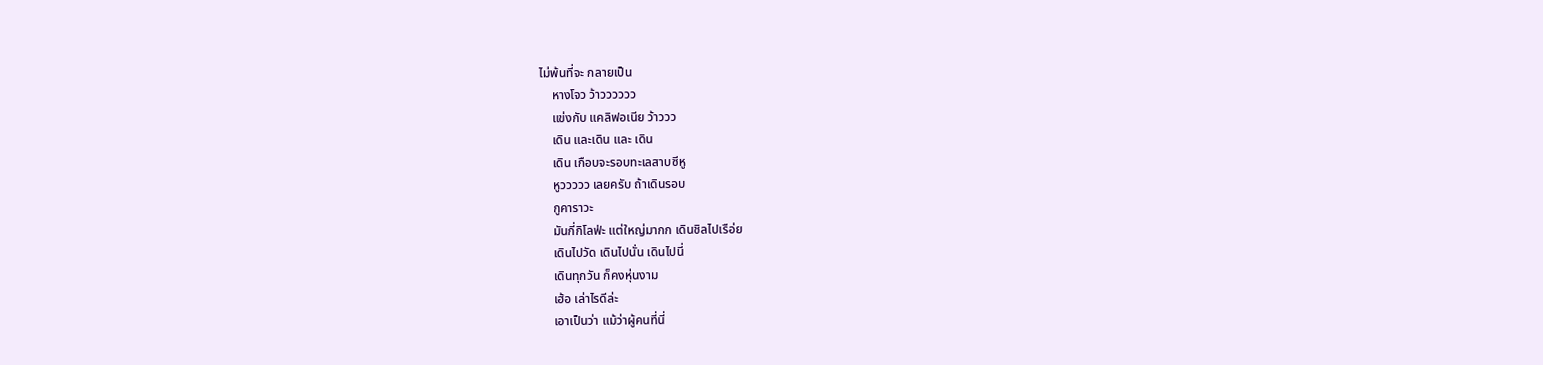ไม่พ้นที่จะ กลายเป็น
    หางโจว ว้าวววววว
    แข่งกับ แคลิฟอเนีย ว้าววว
    เดิน และเดิน และ เดิน
    เดิน เกือบจะรอบทะเลสาบซีหู
    หูววววว เลยครับ ถ้าเดินรอบ
    กูคาราวะ
    มันกี่กิโลฟ่ะ แต่ใหญ่มากก เดินชิลไปเรือ่ย
    เดินไปวัด เดินไปนั่น เดินไปนี่
    เดินทุกวัน ก็คงหุ่นงาม
    เฮ้อ เล่าไรดีล่ะ
    เอาเป็นว่า แม้ว่าผู้คนที่นี่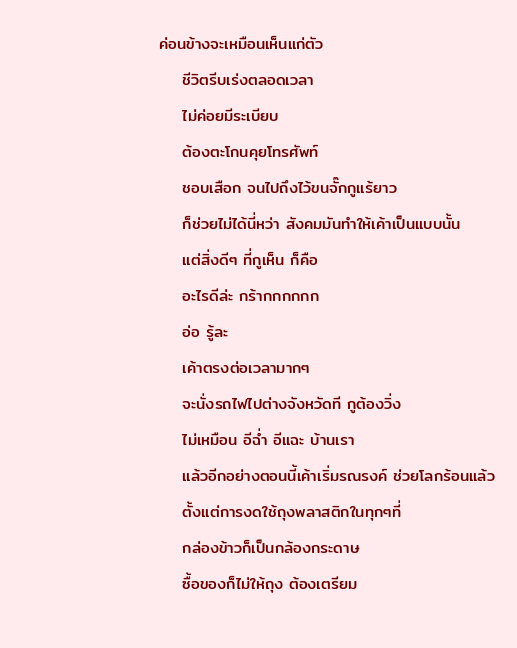ค่อนข้างจะเหมือนเห็นแก่ตัว
    ชีวิตรีบเร่งตลอดเวลา
    ไม่ค่อยมีระเบียบ
    ต้องตะโกนคุยโทรศัพท์
    ชอบเสือก จนไปถึงไว้ขนจั๊กกูแร้ยาว
    ก็ช่วยไม่ได้นี่หว่า สังคมมันทำให้เค้าเป็นแบบนั้น
    แต่สิ่งดีๆ ที่กูเห็น ก็คือ
    อะไรดีล่ะ กร้ากกกกกก
    อ่อ รู้ละ
    เค้าตรงต่อเวลามากๆ
    จะนั่งรถไฟไปต่างจังหวัดที กูต้องวิ่ง
    ไม่เหมือน อีฉ่ำ อีแฉะ บ้านเรา
    แล้วอีกอย่างตอนนี้เค้าเริ่มรณรงค์ ช่วยโลกร้อนแล้ว
    ตั้งแต่การงดใช้ถุงพลาสติกในทุกๆที่
    กล่องข้าวก็เป็นกล้องกระดาษ
    ซื้อของก็ไม่ให้ถุง ต้องเตรียม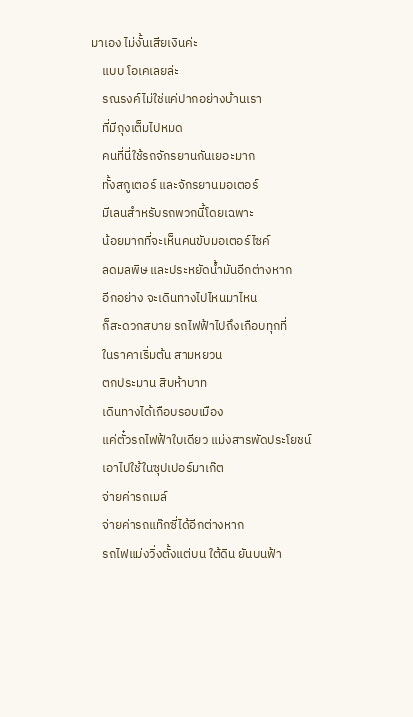มาเอง ไม่งั้นเสียเงินค่ะ
    แบบ โอเคเลยล่ะ
    รณรงค์ไม่ใช่แค่ปากอย่างบ้านเรา
    ที่มีถุงเต็มไปหมด
    คนที่นี่ใช้รถจักรยานกันเยอะมาก
    ทั้งสกูเตอร์ และจักรยานมอเตอร์
    มีเลนสำหรับรถพวกนี้โดยเฉพาะ
    น้อยมากที่จะเห็นคนขับมอเตอร์ไซค์
    ลดมลพิษ และประหยัดน้ำมันอีกต่างหาก
    อีกอย่าง จะเดินทางไปไหนมาไหน
    ก็สะดวกสบาย รถไฟฟ้าไปถึงเกือบทุกที่
    ในราคาเริ่มต้น สามหยวน
    ตกประมาน สิบห้าบาท
    เดินทางได้เกือบรอบเมือง
    แค่ตั๋วรถไฟฟ้าใบเดียว แม่งสารพัดประโยชน์
    เอาไปใช้ในซุปเปอร์มาเก๊ต
    จ่ายค่ารถเมล์
    จ่ายค่ารถแท๊กซี่ได้อีกต่างหาก
    รถไฟแม่งวิ่งตั้งแต่บน ใต้ดิน ยันบนฟ้า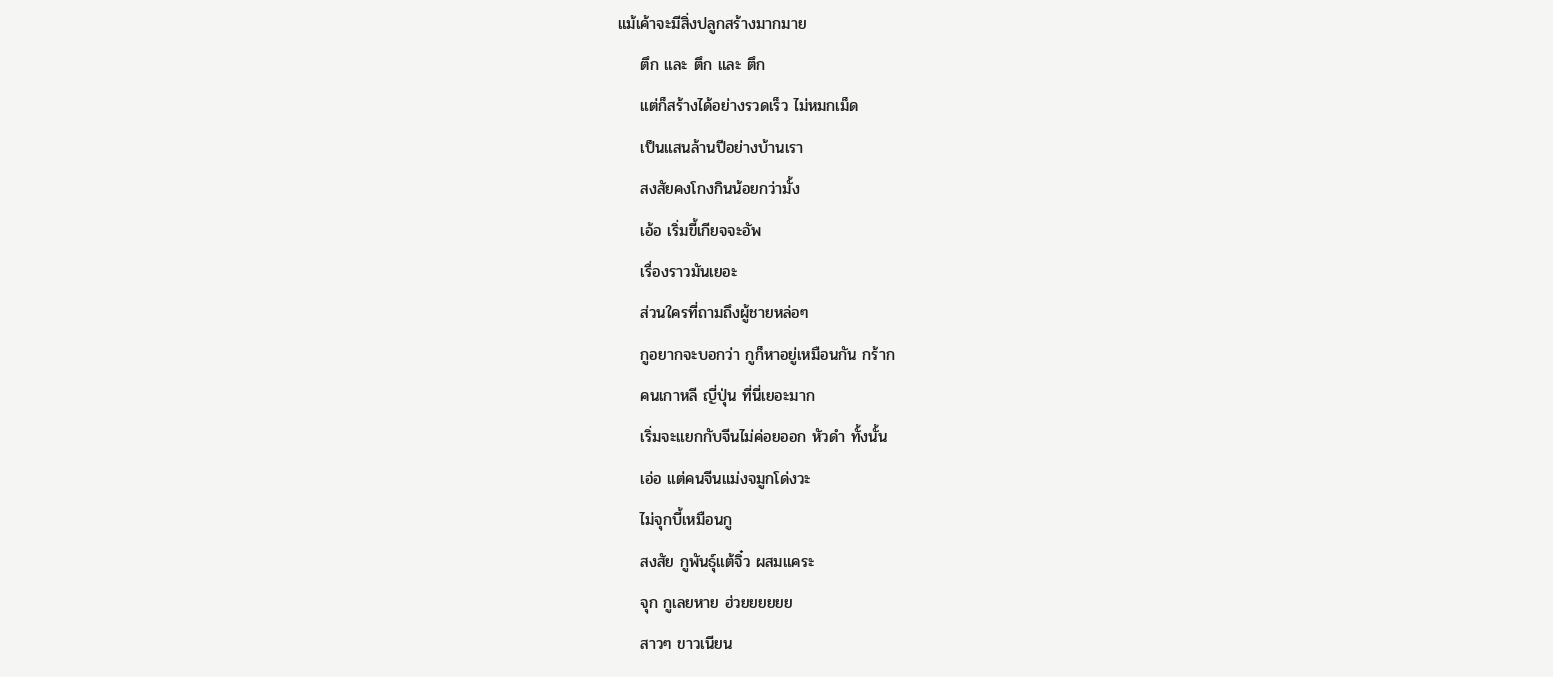แม้เค้าจะมีสิ่งปลูกสร้างมากมาย
    ตึก และ ตึก และ ตึก
    แต่ก็สร้างได้อย่างรวดเร็ว ไม่หมกเม็ด
    เป็นแสนล้านปีอย่างบ้านเรา
    สงสัยคงโกงกินน้อยกว่ามั้ง
    เอ้อ เริ่มขี้เกียจจะอัพ
    เรื่องราวมันเยอะ
    ส่วนใครที่ถามถึงผู้ชายหล่อๆ
    กูอยากจะบอกว่า กูก็หาอยู่เหมือนกัน กร้าก
    คนเกาหลี ญี่ปุ่น ที่นี่เยอะมาก
    เริ่มจะแยกกับจีนไม่ค่อยออก หัวดำ ทั้งนั้น
    เอ่อ แต่คนจีนแม่งจมูกโด่งวะ
    ไม่จุกบี้เหมือนกู
    สงสัย กูพันธุ์แต้จิ๋ว ผสมแคระ
    จุก กูเลยหาย ฮ่วยยยยยย
    สาวๆ ขาวเนียน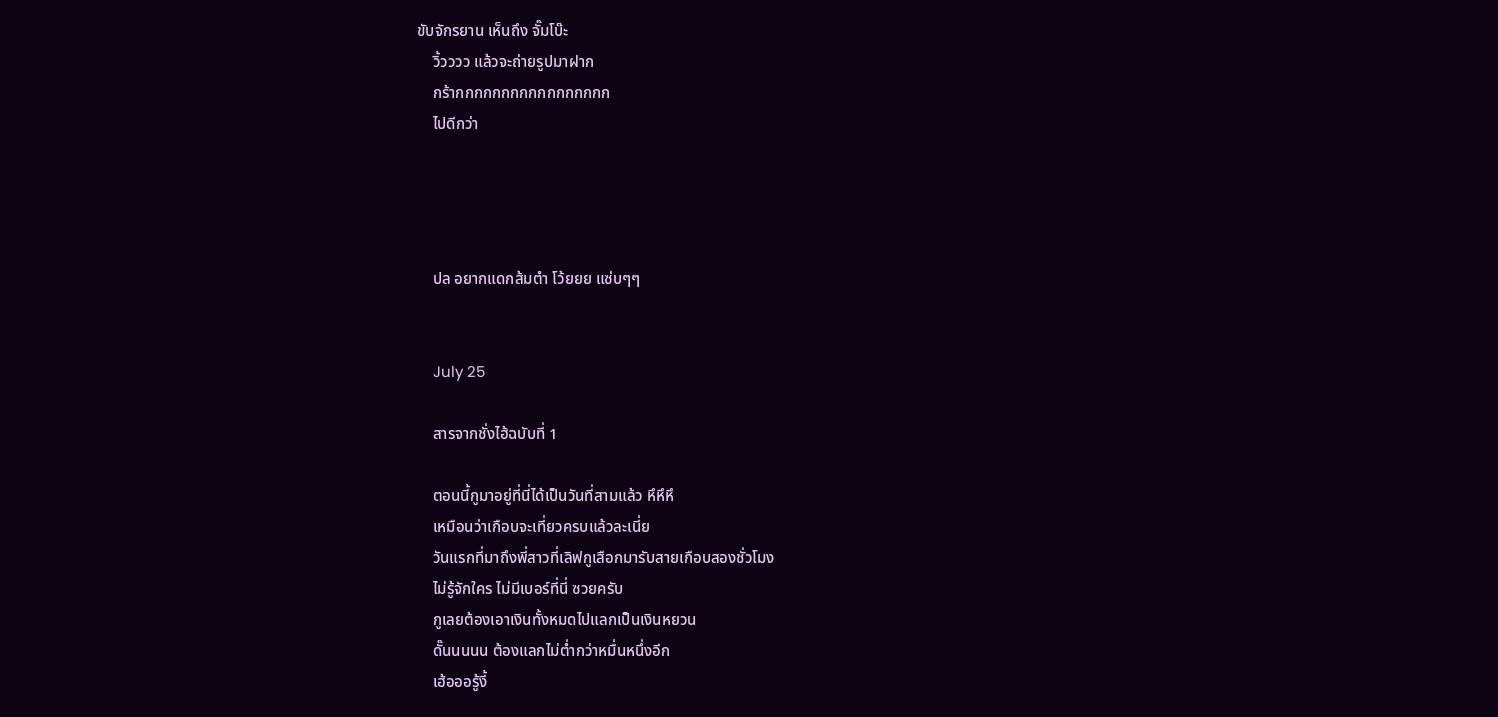ขับจักรยาน เห็นถึง จั๊มโบ๊ะ
    วิ้วววว แล้วจะถ่ายรูปมาฝาก
    กร้ากกกกกกกกกกกกกกกกก
    ไปดีกว่า




    ปล อยากแดกส้มตำ โว้ยยย แซ่บๆๆ


    July 25

    สารจากชั่งไฮ้ฉบับที่ 1

    ตอนนี้กูมาอยู่ที่นี่ได้เป็นวันที่สามแล้ว หึหึหึ
    เหมือนว่าเกือบจะเที่ยวครบแล้วละเนี่ย
    วันแรกที่มาถึงพี่สาวที่เลิฟกูเสือกมารับสายเกือบสองชั่วโมง
    ไม่รู้จักใคร ไม่มีเบอร์ที่นี่ ซวยครับ
    กูเลยต้องเอาเงินทั้งหมดไปแลกเป็นเงินหยวน
    ดั๊นนนนน ต้องแลกไม่ต่ำกว่าหมื่นหนึ่งอีก
    เฮ้อออรู้งี้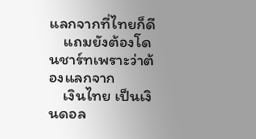แลกจากที่ไทยก็ดี
    แถมยังต้องโดนชาร์ทเพราะว่าต้องแลกจาก
    เงินไทย เป็นเงินดอล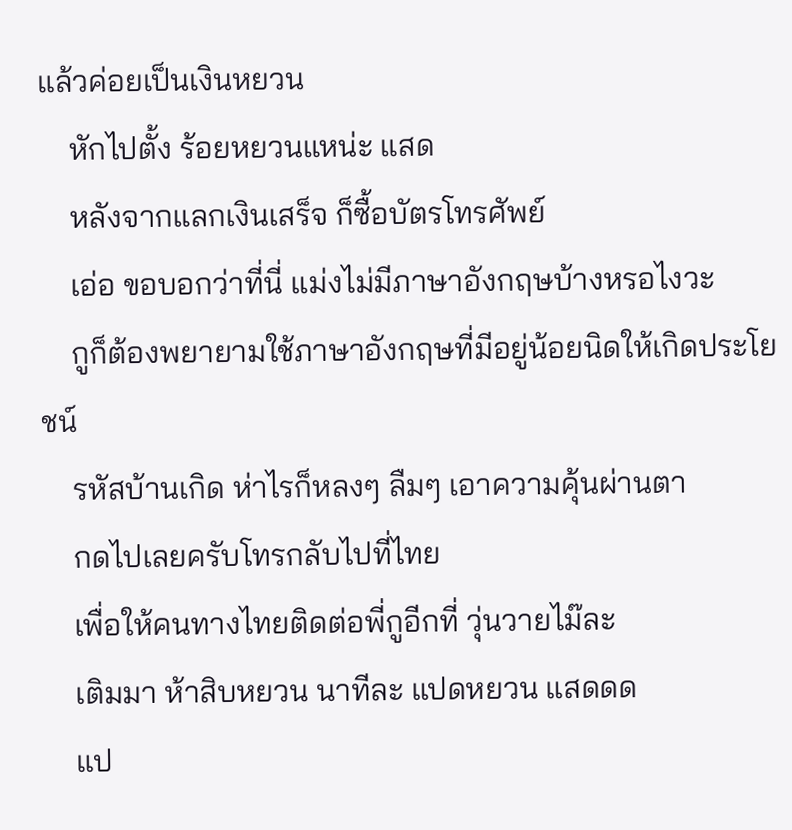แล้วค่อยเป็นเงินหยวน
    หักไปตั้ง ร้อยหยวนแหน่ะ แสด
    หลังจากแลกเงินเสร็จ ก็ซื้อบัตรโทรศัพย์
    เอ่อ ขอบอกว่าที่นี่ แม่งไม่มีภาษาอังกฤษบ้างหรอไงวะ
    กูก็ต้องพยายามใช้ภาษาอังกฤษที่มีอยู่น้อยนิดให้เกิดประโยชน์
    รหัสบ้านเกิด ห่าไรก็หลงๆ ลืมๆ เอาความคุ้นผ่านตา
    กดไปเลยครับโทรกลับไปที่ไทย
    เพื่อให้คนทางไทยติดต่อพี่กูอีกที่ วุ่นวายไม๊ละ
    เติมมา ห้าสิบหยวน นาทีละ แปดหยวน แสดดด
    แป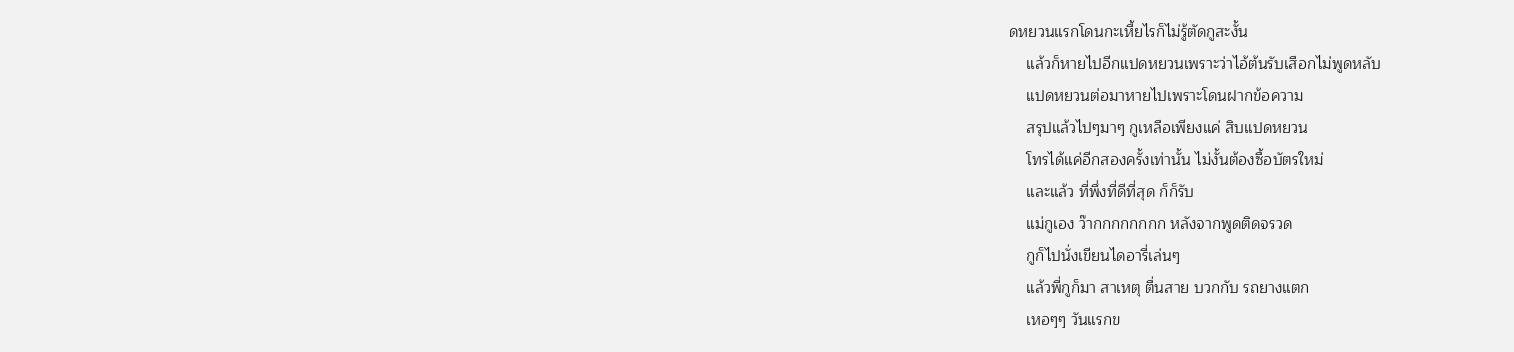ดหยวนแรกโดนกะเหี้ยไรก็ไม่รู้ตัดกูสะงั้น
    แล้วก็หายไปอีกแปดหยวนเพราะว่าไอ้ต้นรับเสือกไม่พูดหลับ
    แปดหยวนต่อมาหายไปเพราะโดนฝากข้อความ
    สรุปแล้วไปๆมาๆ กูเหลือเพียงแค่ สิบแปดหยวน
    โทรได้แค่อีกสองครั้งเท่านั้น ไม่งั้นต้องซื้อบัตรใหม่
    และแล้ว ที่พึ่งที่ดีที่สุด ก็ก็รับ
    แม่กูเอง ว๊ากกกกกกกก หลังจากพูดติดจรวด
    กูก็ไปนั่งเขียนไดอารี่เล่นๆ
    แล้วพี่กูก็มา สาเหตุ ตื่นสาย บวกกับ รถยางแตก
    เหอๆๆ วันแรกข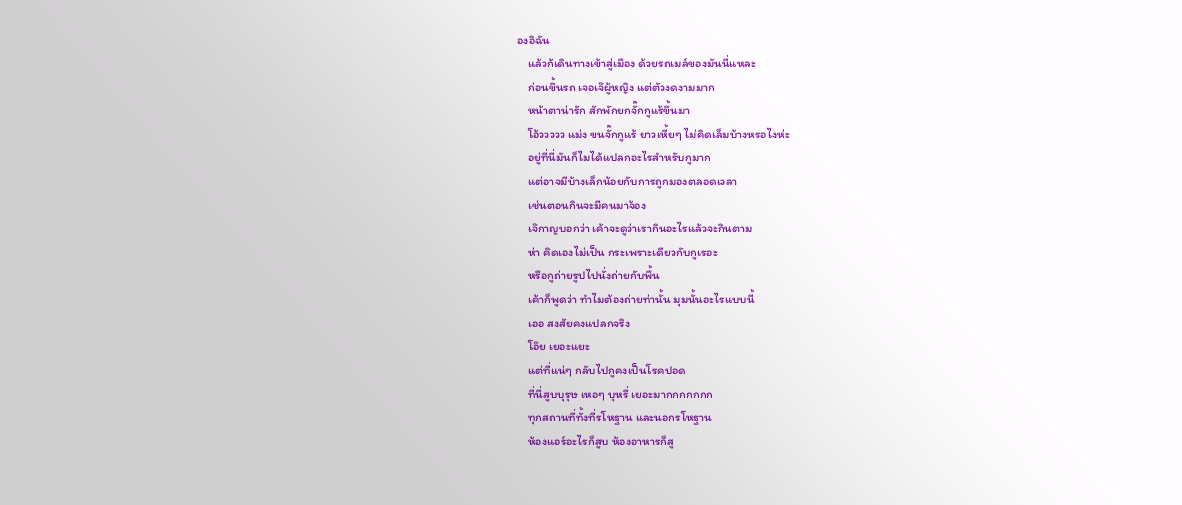องอิฉัน
    แล้วก้เดินทางเข้าสู่เมือง ด้วยรถเมล์ของมันนี่แหละ
    ก่อนขึ้นรถ เจอเจ๊ผู้หญิง แต่ตัวงดงามมาก
    หน้าตาน่ารัก สักพักยกจั๊กกูแร้ขึ้นมา
    โอ้ววววว แม่ง ขนจั๊กกูแร้ ยาวเหี้ยๆ ไม่คิดเล็มบ้างหรอไงห่ะ
    อยู่ที่นี่มันก็ไมได้แปลกอะไรสำหรับกูมาก
    แต่อาจมีบ้างเล็กน้อยกับการถูกมองตลอดเวลา
    เช่นตอนกินจะมีคนมาจ้อง
    เจ๊กาญบอกว่า เค้าจะดูว่าเรากินอะไรแล้วจะกินตาม
    ห่า คิดเองไม่เป็น กระเพราะเดียวกับกูเรอะ
    หรือกูถ่ายรูปไปนั่งถ่ายกับพื้น
    เค้าก็พูดว่า ทำไมต้องถ่ายท่านั้น มุมนั้นอะไรแบบนี้
    เออ สงสัยคงแปลกจริง
    โอ๊ย เยอะแยะ
    แต่ที่แน่ๆ กลับไปกูคงเป็นโรคปอด
    ที่นี่สูบบุรุษ เหอๆ บุหรี่ เยอะมากกกกกกก
    ทุกสถานที่ทั้งที่รโหฐาน และนอกรโหฐาน
    ห้องแอร์อะไรก็สูบ ห้องอาหารก็สู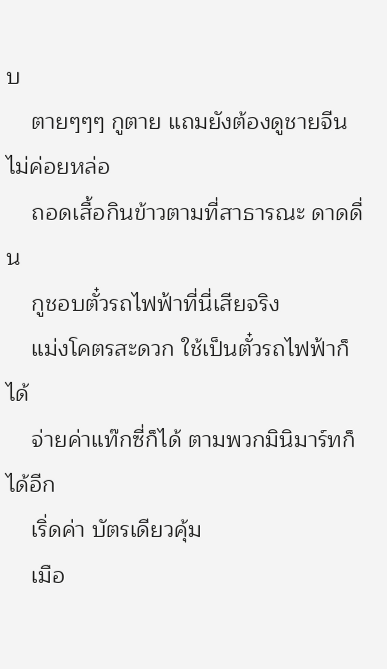บ
    ตายๆๆๆ กูตาย แถมยังต้องดูชายจีนไม่ค่อยหล่อ
    ถอดเสื้อกินข้าวตามที่สาธารณะ ดาดดื่น
    กูชอบตั๋วรถไฟฟ้าที่นี่เสียจริง
    แม่งโคตรสะดวก ใช้เป็นตั๋วรถไฟฟ้าก็ได้
    จ่ายค่าแท๊กซี่ก็ได้ ตามพวกมินิมาร์ทก็ได้อีก
    เริ่ดค่า บัตรเดียวคุ้ม
    เมือ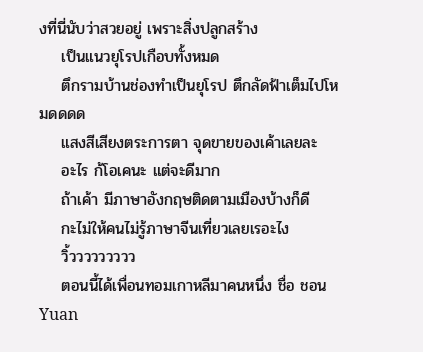งที่นี่นับว่าสวยอยู่ เพราะสิ่งปลูกสร้าง
    เป็นแนวยุโรปเกือบทั้งหมด
    ตึกรามบ้านช่องทำเป็นยุโรป ตึกลัดฟ้าเต็มไปโหมดดดด
    แสงสีเสียงตระการตา จุดขายของเค้าเลยละ
    อะไร ก้โอเคนะ แต่จะดีมาก
    ถ้าเค้า มีภาษาอังกฤษติดตามเมืองบ้างก็ดี
    กะไม่ให้คนไม่รู้ภาษาจีนเที่ยวเลยเรอะไง
    วิ้ววววววววว
    ตอนนี้ได้เพื่อนทอมเกาหลีมาคนหนึ่ง ชื่อ ชอนYuan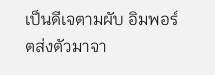เป็นดีเจตามผับ อิมพอร์ตส่งตัวมาจา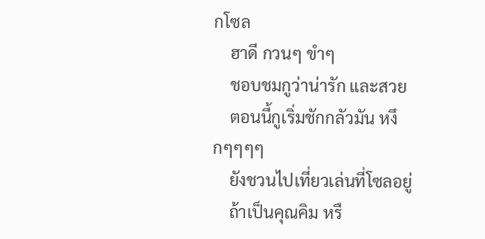กโซล
    ฮาดี กวนๆ ขำๆ
    ชอบชมกูว่าน่ารัก และสวย
    ตอนนี้กูเริ่มชักกลัวมัน หงึกๆๆๆๆ
    ยังชวนไปเที่ยวเล่นที่โซลอยู่
    ถ้าเป็นคุณคิม หรื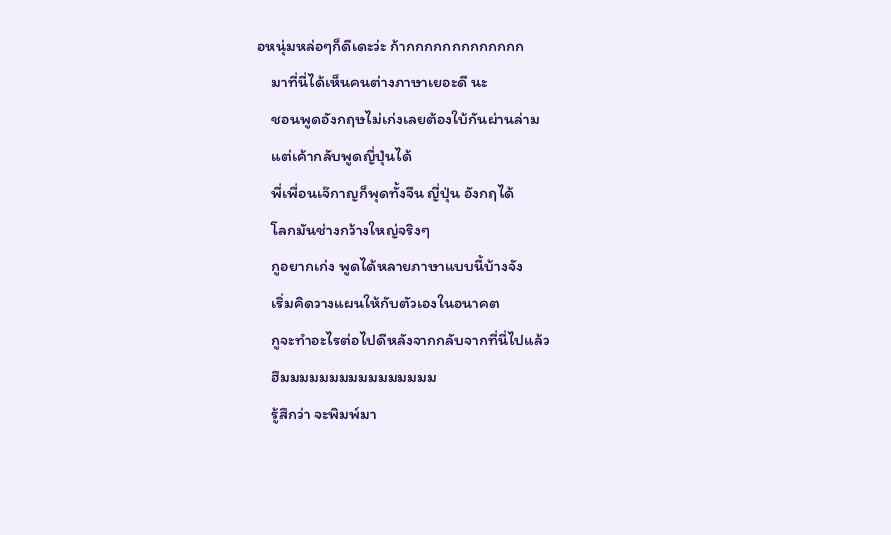อหนุ่มหล่อๆก็ดีเดะว่ะ ก้ากกกกกกกกกกกกก
    มาที่นี่ได้เห็นคนต่างภาษาเยอะดี นะ
    ชอนพูดอังกฤษไม่เก่งเลยต้องใบ้กันผ่านล่าม
    แต่เค้ากลับพูดญี่ปุ่นได้
    พี่เพื่อนเจ๊กาญก็พุดทั้งจีน ญี่ปุ่น อังกฤได้
    โลกมันช่างกว้างใหญ่จริงๆ
    กูอยากเก่ง พูดได้หลายภาษาแบบนี้บ้างจัง
    เริ่มคิดวางแผนให้กับตัวเองในอนาคต
    กูจะทำอะไรต่อไปดีหลังจากกลับจากที่นี่ไปแล้ว
    ฮึมมมมมมมมมมมมมมมม
    รู้สึกว่า จะพิมพ์มา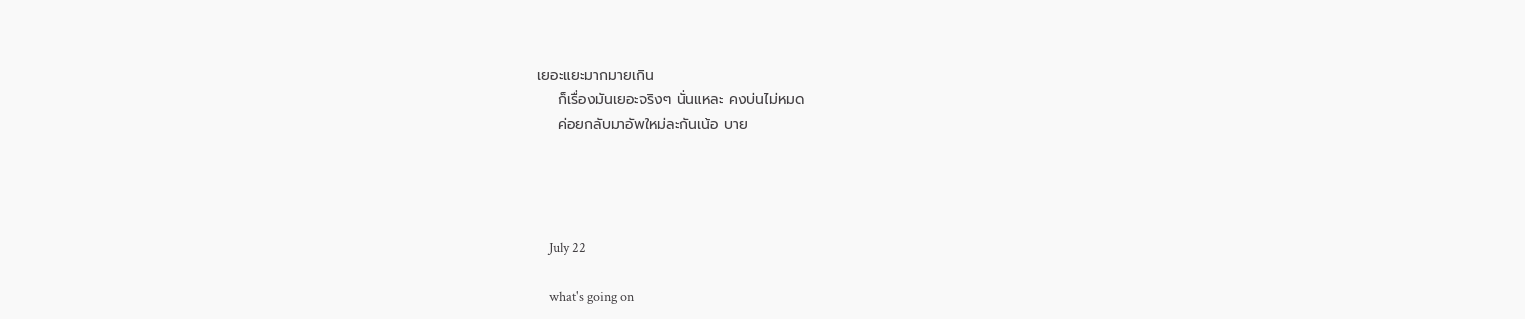เยอะแยะมากมายเกิน
    ก็เรื่องมันเยอะจริงๆ นั่นแหละ คงบ่นไม่หมด
    ค่อยกลับมาอัพใหม่ละกันเน้อ บาย




    July 22

    what's going on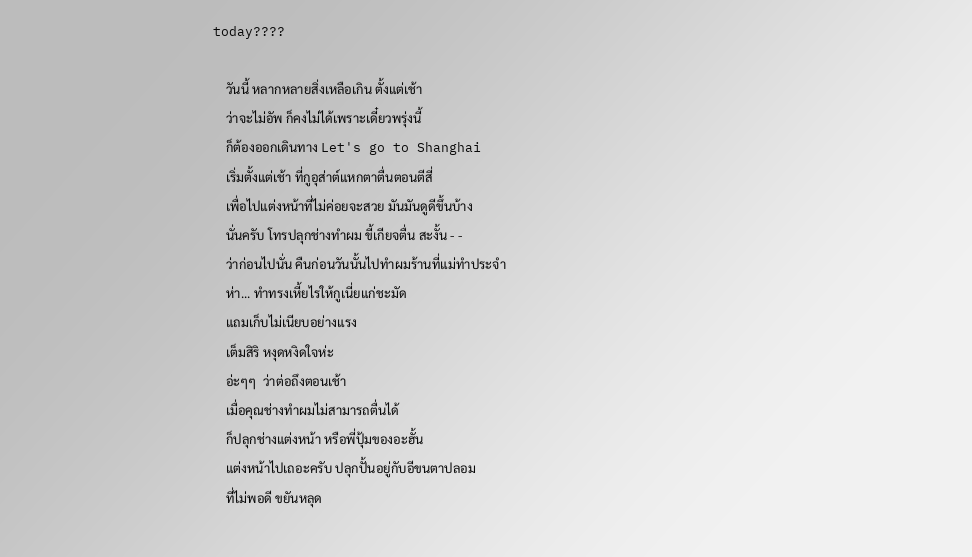today????

    วันนี้ หลากหลายสิ่งเหลือเกิน ตั้งแต่เช้า
    ว่าจะไม่อัพ ก็คงไม่ได้เพราะเดี๋ยวพรุ่งนี้
    ก็ต้องออกเดินทาง Let's go to Shanghai
    เริ่มตั้งแต่เช้า ที่กูอุส่าต์แหกตาตื่นตอนตีสี่
    เพื่อไปแต่งหน้าที่ไม่ค่อยจะสวย มันมันดูดีขึ้นบ้าง
    นั่นครับ โทรปลุกช่างทำผม ขี้เกียจตื่น สะงั้น - -
    ว่าก่อนไปนั่น คืนก่อนวันนั้นไปทำผมร้านที่แม่ทำประจำ
    ห่า... ทำทรงเหี้ยไรให้กูเนี่ยแก่ชะมัด
    แถมเก็บไม่เนียบอย่างแรง
    เต็มสิริ หงุดหงิดใจห่ะ
    อ่ะๆๆ  ว่าต่อถึงตอนเช้า
    เมื่อคุณช่างทำผมไม่สามารถตื่นได้
    ก็ปลุกช่างแต่งหน้า หรือพี่ปุ้มของอะฮั้น
    แต่งหน้าไปเถอะครับ ปลุกปั้นอยู่กับอีขนตาปลอม
    ที่ไม่พอดี ขยันหลุด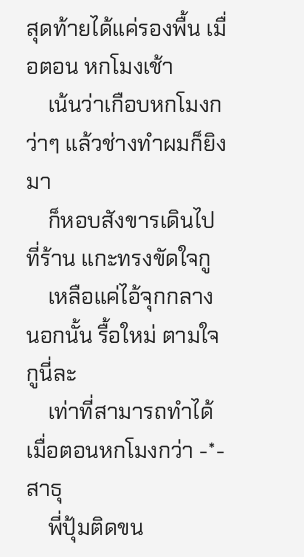สุดท้ายได้แค่รองพื้น เมื่อตอน หกโมงเช้า
    เน้นว่าเกือบหกโมงกว่าๆ แล้วช่างทำผมก็ยิงมา
    ก็หอบสังขารเดินไปที่ร้าน แกะทรงขัดใจกู
    เหลือแค่ไอ้จุกกลาง นอกนั้น รื้อใหม่ ตามใจกูนี่ละ
    เท่าที่สามารถทำได้ เมื่อตอนหกโมงกว่า -*- สาธุ
    พี่ปุ้มติดขน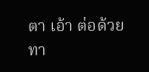ตา เอ้า ต่อด้วย ทา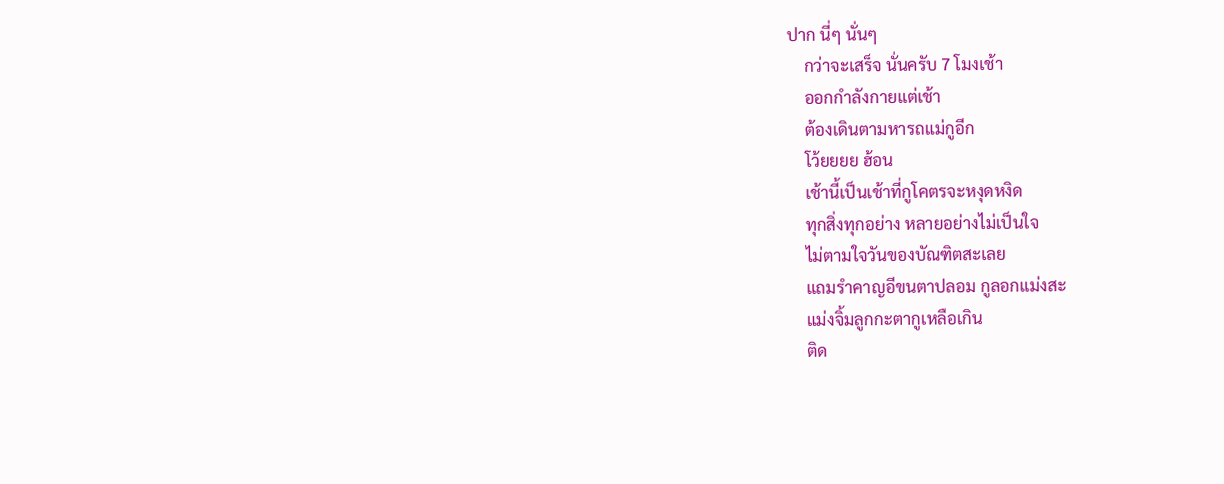ปาก นี่ๆ นั่นๆ
    กว่าจะเสร็จ นั่นครับ 7 โมงเช้า
    ออกกำลังกายแต่เช้า
    ต้องเดินตามหารถแม่กูอีก
    โว้ยยยย ฮ้อน
    เช้านี้เป็นเช้าที่กูโคตรจะหงุดหงิด
    ทุกสิ่งทุกอย่าง หลายอย่างไม่เป็นใจ
    ไม่ตามใจวันของบัณฑิตสะเลย
    แถมรำคาญอีขนตาปลอม กูลอกแม่งสะ
    แม่งจิ้มลูกกะตากูเหลือเกิน
    ติด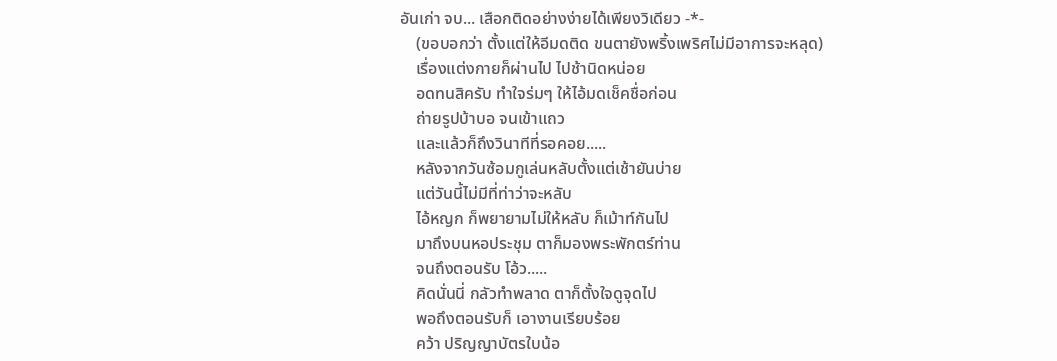อันเก่า จบ... เสือกติดอย่างง่ายได้เพียงวิเดียว -*-
    (ขอบอกว่า ตั้งแต่ให้อีมดติด ขนตายังพริ้งเพริศไม่มีอาการจะหลุด)
    เรื่องแต่งกายก็ผ่านไป ไปช้านิดหน่อย
    อดทนสิครับ ทำใจร่มๆ ให้ไอ้มดเช็คชื่อก่อน
    ถ่ายรูปบ้าบอ จนเข้าแถว
    และแล้วก็ถึงวินาทีที่รอคอย.....
    หลังจากวันซ้อมกูเล่นหลับตั้งแต่เช้ายันบ่าย
    แต่วันนี้ไม่มีที่ท่าว่าจะหลับ
    ไอ้หญก ก็พยายามไม่ให้หลับ ก็เม้าท์กันไป
    มาถึงบนหอประชุม ตาก็มองพระพักตร์ท่าน
    จนถึงตอนรับ โอ้ว.....
    คิดนั่นนี่ กลัวทำพลาด ตาก็ตั้งใจดูจุดไป
    พอถึงตอนรับก็ เอางานเรียบร้อย
    คว้า ปริญญาบัตรใบน้อ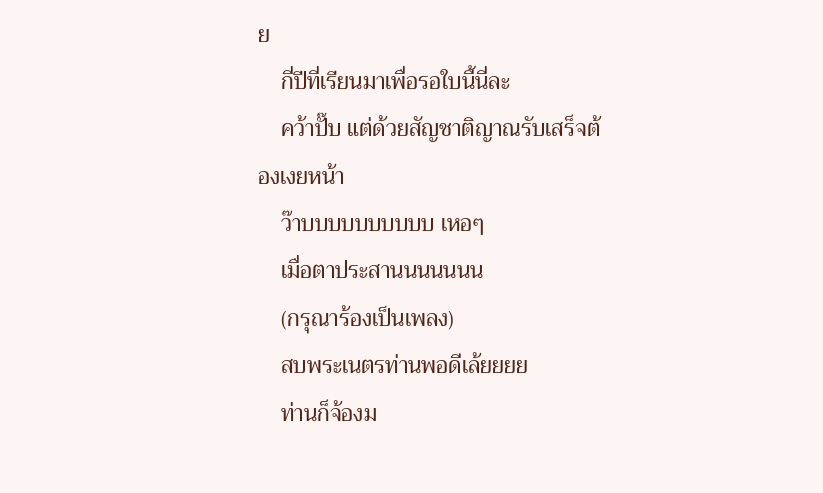ย
    กี่ปีที่เรียนมาเพื่อรอใบนี้นี่ละ
    คว้าปั๊บ แต่ด้วยสัญชาติญาณรับเสร็จต้องเงยหน้า
    ว๊าบบบบบบบบบบ เหอๆ
    เมื่อตาประสานนนนนนน
    (กรุณาร้องเป็นเพลง)
    สบพระเนตรท่านพอดีเล้ยยยย
    ท่านก็จ้องม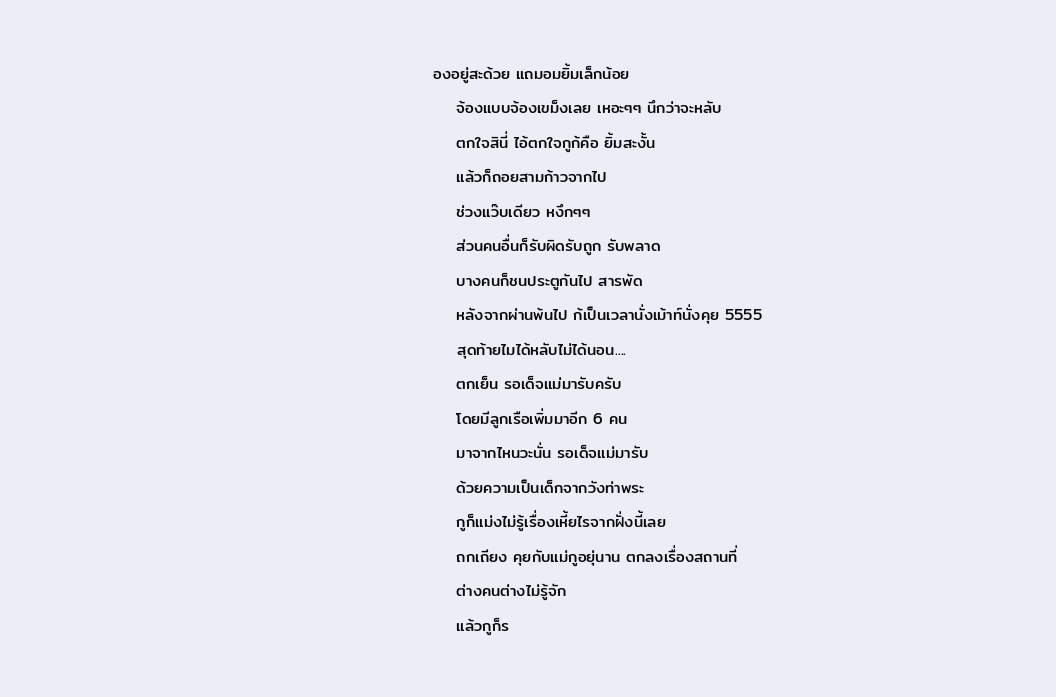องอยู่สะด้วย แถมอมยิ้มเล็กน้อย
    จ้องแบบจ้องเขม็งเลย เหอะๆๆ นึกว่าจะหลับ
    ตกใจสินี่ ไอ้ตกใจกูก้คือ ยิ้มสะงั้น
    แล้วก็ถอยสามก้าวจากไป
    ช่วงแว๊บเดียว หงึกๆๆ
    ส่วนคนอื่นก็รับผิดรับถูก รับพลาด
    บางคนก็ชนประตูกันไป สารพัด
    หลังจากผ่านพ้นไป ก้เป็นเวลานั่งเม้าท์นั่งคุย 5555
    สุดท้ายไมได้หลับไม่ได้นอน....
    ตกเย็น รอเด็จแม่มารับครับ
    โดยมีลูกเรือเพิ่มมาอีก 6 คน
    มาจากไหนวะนั่น รอเด็จแม่มารับ
    ด้วยความเป็นเด็กจากวังท่าพระ
    กูก็แม่งไม่รู้เรื่องเหี้ยไรจากฝั่งนี้เลย
    ถกเถียง คุยกับแม่กูอยุ่นาน ตกลงเรื่องสถานที่
    ต่างคนต่างไม่รู้จัก
    แล้วกูก็ร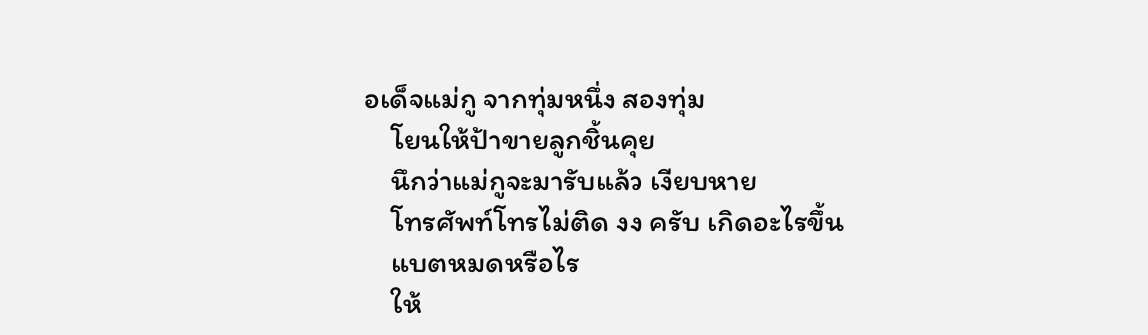อเด็จแม่กู จากทุ่มหนึ่ง สองทุ่ม
    โยนให้ป้าขายลูกชิ้นคุย
    นึกว่าแม่กูจะมารับแล้ว เงียบหาย
    โทรศัพท์โทรไม่ติด งง ครับ เกิดอะไรขึ้น
    แบตหมดหรือไร
    ให้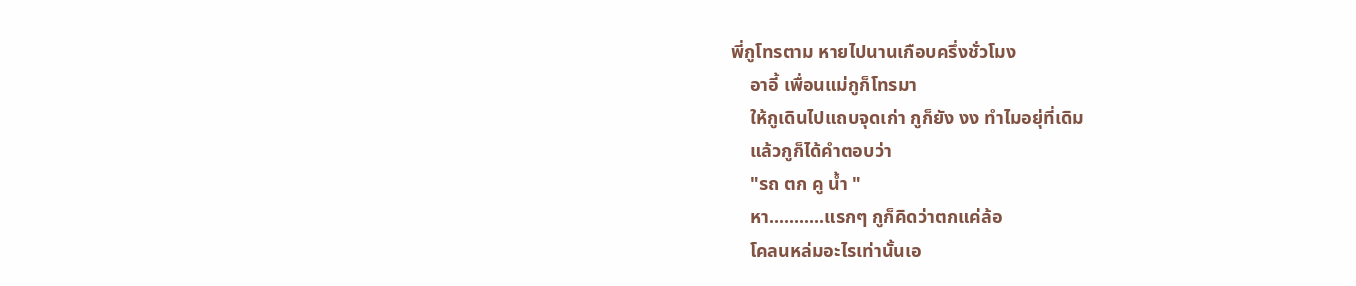พี่กูโทรตาม หายไปนานเกือบครึ่งชั่วโมง
    อาอี้ เพื่อนแม่กูก็โทรมา
    ให้กูเดินไปแถบจุดเก่า กูก็ยัง งง ทำไมอยุ่ที่เดิม
    แล้วกูก็ได้คำตอบว่า
    "รถ ตก คู น้ำ "
    หา...........แรกๆ กูก็คิดว่าตกแค่ล้อ
    โคลนหล่มอะไรเท่านั้นเอ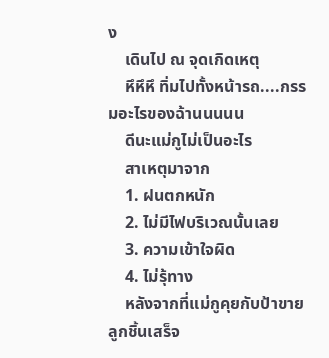ง
    เดินไป ณ จุดเกิดเหตุ
    หึหึหึ ทิ่มไปทั้งหน้ารถ....กรรมอะไรของฉ้านนนนน
    ดีนะแม่กูไม่เป็นอะไร
    สาเหตุมาจาก
    1. ฝนตกหนัก
    2. ไม่มีไฟบริเวณนั้นเลย
    3. ความเข้าใจผิด
    4. ไม่รุ้ทาง
    หลังจากที่แม่กูคุยกับป้าขายลูกชิ้นเสร็จ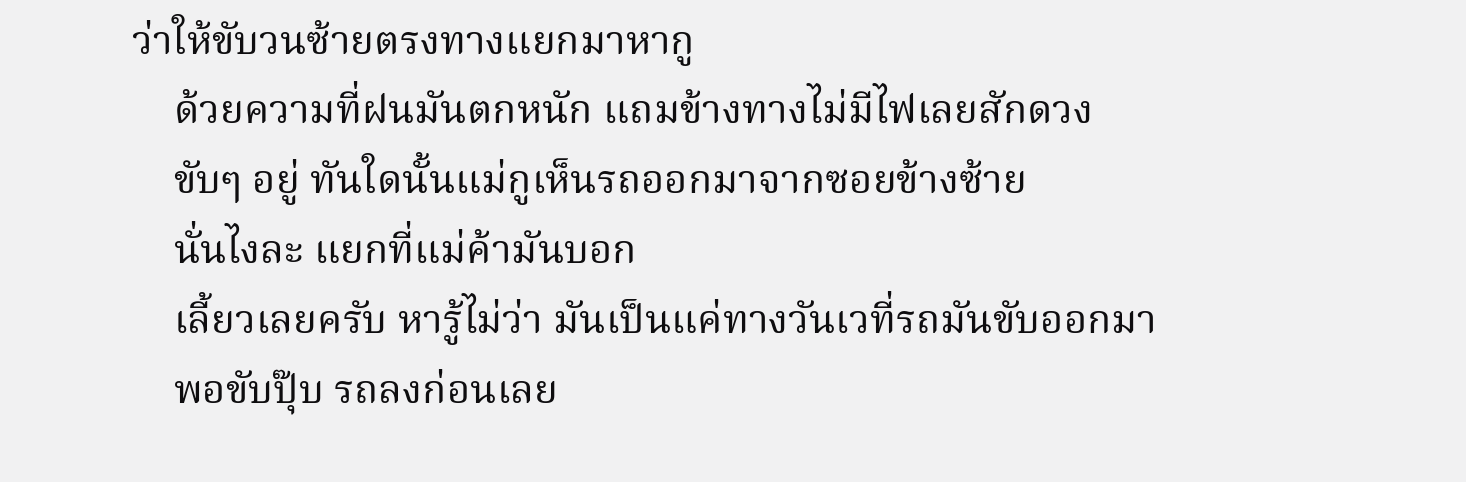ว่าให้ขับวนซ้ายตรงทางแยกมาหากู
    ด้วยความที่ฝนมันตกหนัก แถมข้างทางไม่มีไฟเลยสักดวง
    ขับๆ อยู่ ทันใดนั้นแม่กูเห็นรถออกมาจากซอยข้างซ้าย
    นั่นไงละ แยกที่แม่ค้ามันบอก
    เลี้ยวเลยครับ หารู้ไม่ว่า มันเป็นแค่ทางวันเวที่รถมันขับออกมา
    พอขับปุ๊บ รถลงก่อนเลย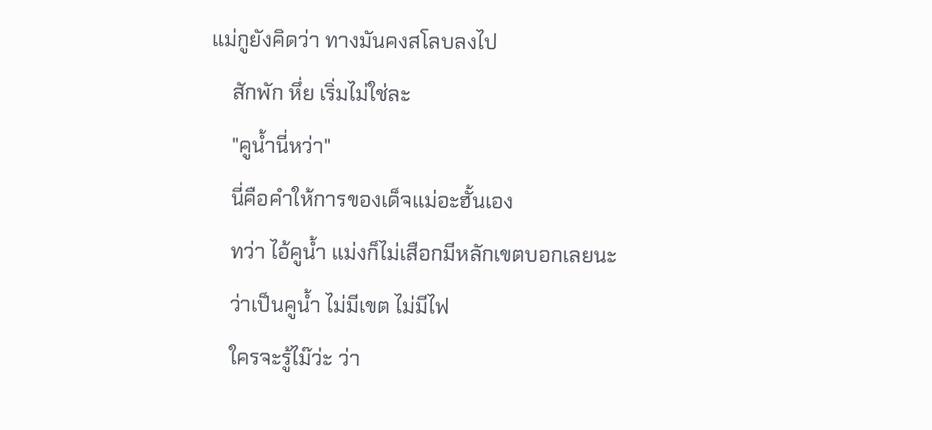แม่กูยังคิดว่า ทางมันคงสโลบลงไป
    สักพัก หึ่ย เริ่มไม่ใช่ละ
    "คูน้ำนี่หว่า"
    นี่คือคำให้การของเด็จแม่อะฮั้นเอง
    ทว่า ไอ้คูน้ำ แม่งก็ไม่เสือกมีหลักเขตบอกเลยนะ
    ว่าเป็นคูน้ำ ไม่มีเขต ไม่มีไฟ
    ใครจะรู้ไม๊ว่ะ ว่า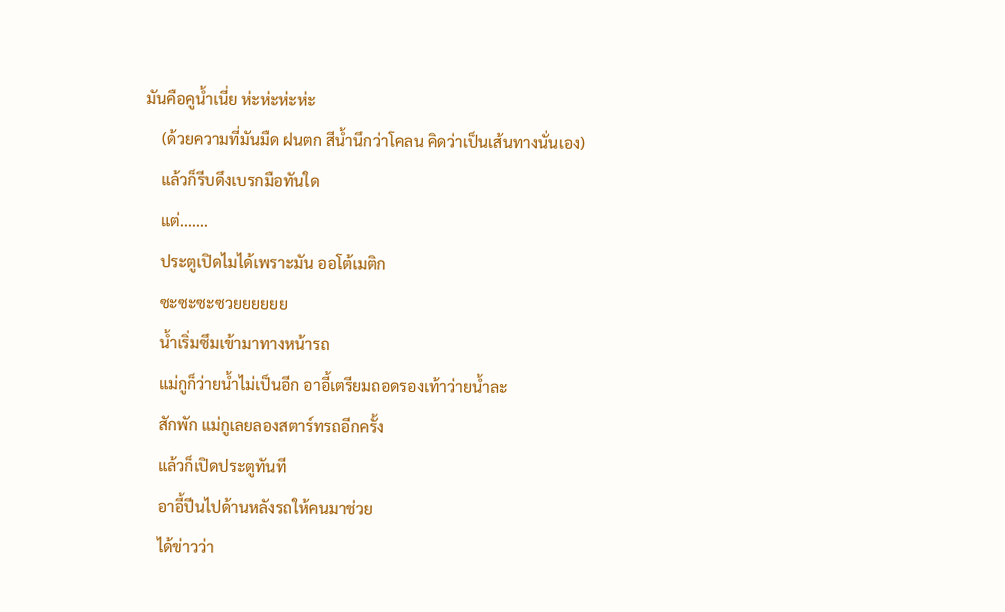มันคือคูน้ำเนี่ย ห่ะห่ะห่ะห่ะ
    (ด้วยความที่มันมืด ฝนตก สีน้ำนึกว่าโคลน คิดว่าเป็นเส้นทางนั่นเอง)
    แล้วก็รีบดึงเบรกมือทันใด
    แต่.......
    ประตูเปิดไมได้เพราะมัน ออโต้เมติก
    ซะซะซะซวยยยยยย
    น้ำเริ่มซึมเข้ามาทางหน้ารถ
    แม่กูก็ว่ายน้ำไม่เป็นอีก อาอี้เตรียมถอดรองเท้าว่ายน้ำละ
    สักพัก แม่กูเลยลองสตาร์ทรถอีกครั้ง
    แล้วก็เปิดประตูทันที
    อาอี้ปีนไปด้านหลังรถให้คนมาช่วย
    ได้ข่าวว่า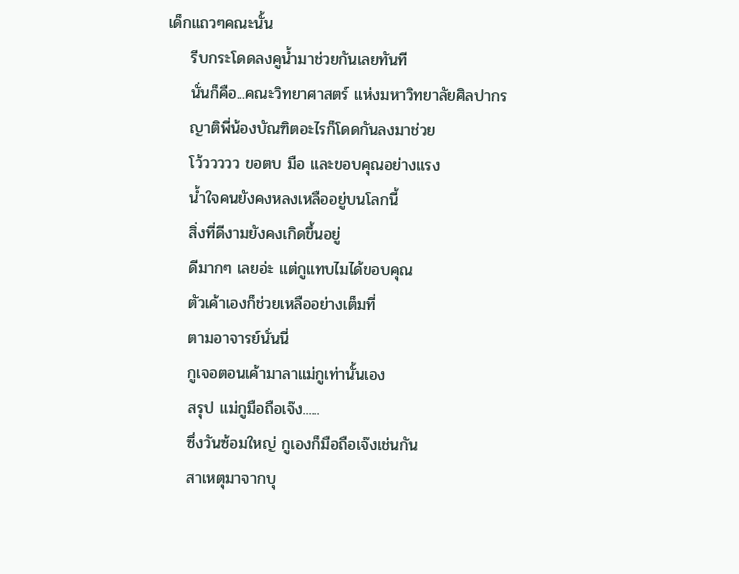เด็กแถวๆคณะนั้น
    รีบกระโดดลงคูน้ำมาช่วยกันเลยทันที
    นั่นก็คือ...คณะวิทยาศาสตร์ แห่งมหาวิทยาลัยศิลปากร
    ญาติพี่น้องบัณฑิตอะไรก็โดดกันลงมาช่วย
    โว้ววววว ขอตบ มือ และขอบคุณอย่างแรง
    น้ำใจคนยังคงหลงเหลืออยู่บนโลกนี้
    สิ่งที่ดีงามยังคงเกิดขึ้นอยู่
    ดีมากๆ เลยอ่ะ แต่กูแทบไมได้ขอบคุณ
    ตัวเค้าเองก็ช่วยเหลืออย่างเต็มที่
    ตามอาจารย์นั่นนี่
    กูเจอตอนเค้ามาลาแม่กูเท่านั้นเอง
    สรุป แม่กูมือถือเจ๊ง......
    ซึ่งวันซ้อมใหญ่ กูเองก็มือถือเจ๊งเช่นกัน
    สาเหตุมาจากบุ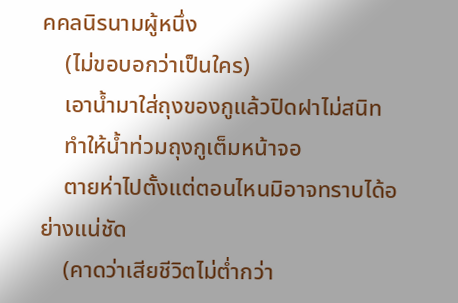คคลนิรนามผู้หนึ่ง
    (ไม่ขอบอกว่าเป็นใคร)
    เอาน้ำมาใส่ถุงของกูแล้วปิดฝาไม่สนิท
    ทำให้น้ำท่วมถุงกูเต็มหน้าจอ
    ตายห่าไปตั้งแต่ตอนไหนมิอาจทราบได้อย่างแน่ชัด
    (คาดว่าเสียชีวิตไม่ต่ำกว่า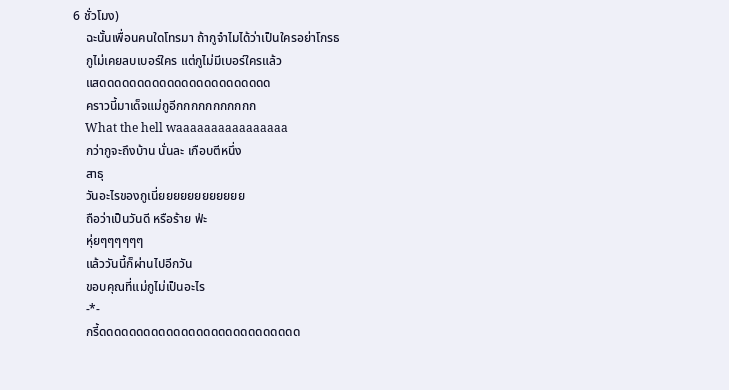6 ชั่วโมง)
    ฉะนั้นเพื่อนคนใดโทรมา ถ้ากูจำไมได้ว่าเป็นใครอย่าโกรธ
    กูไม่เคยลบเบอร์ใคร แต่กูไม่มีเบอร์ใครแล้ว
    แสดดดดดดดดดดดดดดดดดดดดดดด
    คราวนี้มาเด็จแม่กูอีกกกกกกกกกกก
    What the hell waaaaaaaaaaaaaaaa
    กว่ากูจะถึงบ้าน นั่นละ เกือบตีหนึ่ง
    สาธุ
    วันอะไรของกูเนี่ยยยยยยยยยยยย
    ถือว่าเป็นวันดี หรือร้าย ฟ่ะ
    หุ่ยๆๆๆๆๆๆ
    แล้ววันนี้ก็ผ่านไปอีกวัน
    ขอบคุณที่แม่กูไม่เป็นอะไร
    -*-
    กรี้ดดดดดดดดดดดดดดดดดดดดดดดดดดด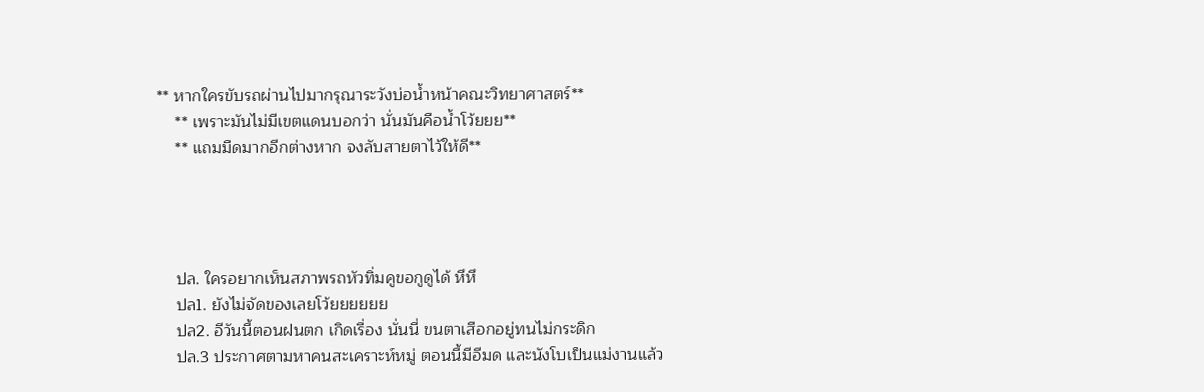** หากใครขับรถผ่านไปมากรุณาระวังบ่อน้ำหน้าคณะวิทยาศาสตร์**
    ** เพราะมันไม่มีเขตแดนบอกว่า นั่นมันคือน้ำโว้ยยย**
    ** แถมมืดมากอีกต่างหาก จงลับสายตาไว้ให้ดี**




    ปล. ใครอยากเห็นสภาพรถหัวทิ่มคูขอกูดูได้ หึหึ
    ปล1. ยังไม่จัดของเลยโว้ยยยยยย
    ปล2. อีวันนี้ตอนฝนตก เกิดเรื่อง นั่นนี่ ขนตาเสือกอยู่ทนไม่กระดิก
    ปล.3 ประกาศตามหาคนสะเคราะห์หมู่ ตอนนี้มีอีมด และนังโบเป็นแม่งานแล้ว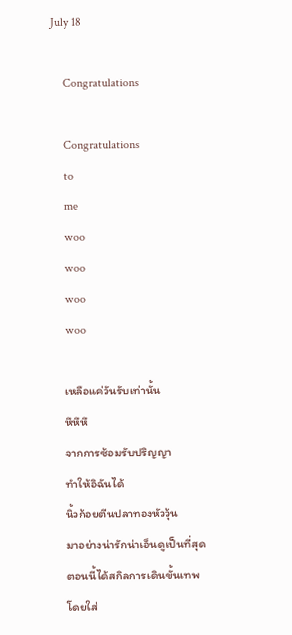July 18

    Congratulations

    Congratulations
    to
    me
    woo
    woo
    woo
    woo

    เหลือแค่วันรับเท่านั้น
    หึหึหึ
    จากการซ้อมรับปริญญา
    ทำให้อิฉันได้
    นิ้วก้อยตีนปลาทองหัววุ้น
    มาอย่างน่ารักน่าเอ็นดูเป็นที่สุด
    ตอนนี้ได้สกิลการเดินขั้นเทพ
    โดยใส่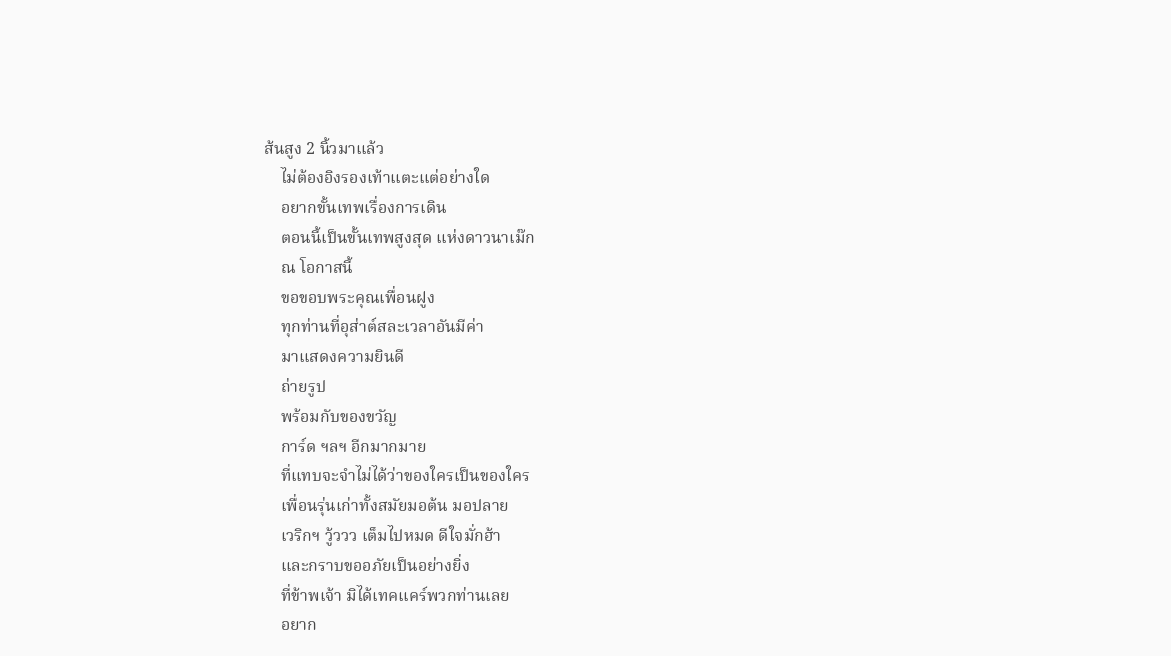ส้นสูง 2 นิ้วมาแล้ว
    ไม่ต้องอิงรองเท้าแตะแต่อย่างใด
    อยากขั้นเทพเรื่องการเดิน
    ตอนนี้เป็นขั้นเทพสูงสุด แห่งดาวนาเม๊ก
    ณ โอกาสนี้
    ขอขอบพระคุณเพื่อนฝูง
    ทุกท่านที่อุส่าต์สละเวลาอันมีค่า
    มาแสดงความยินดี
    ถ่ายรูป
    พร้อมกับของขวัญ
    การ์ด ฯลฯ อีกมากมาย
    ที่แทบจะจำไม่ได้ว่าของใครเป็นของใคร
    เพื่อนรุ่นเก่าทั้งสมัยมอต้น มอปลาย
    เวริกฯ วู้ววว เต็มไปหมด ดีใจมั่กฮ้า
    และกราบขออภัยเป็นอย่างยิ่ง
    ที่ข้าพเจ้า มิได้เทคแคร์พวกท่านเลย
    อยาก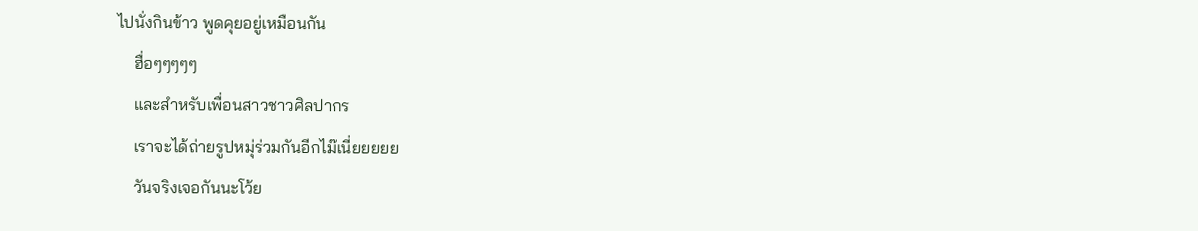ไปนั่งกินข้าว พูดคุยอยู่เหมือนกัน
    ฮื่อๆๆๆๆๆ
    และสำหรับเพื่อนสาวชาวศิลปากร
    เราจะได้ถ่ายรูปหมุ่ร่วมกันอีกไม๊เนี่ยยยยย
    วันจริงเจอกันนะโว้ย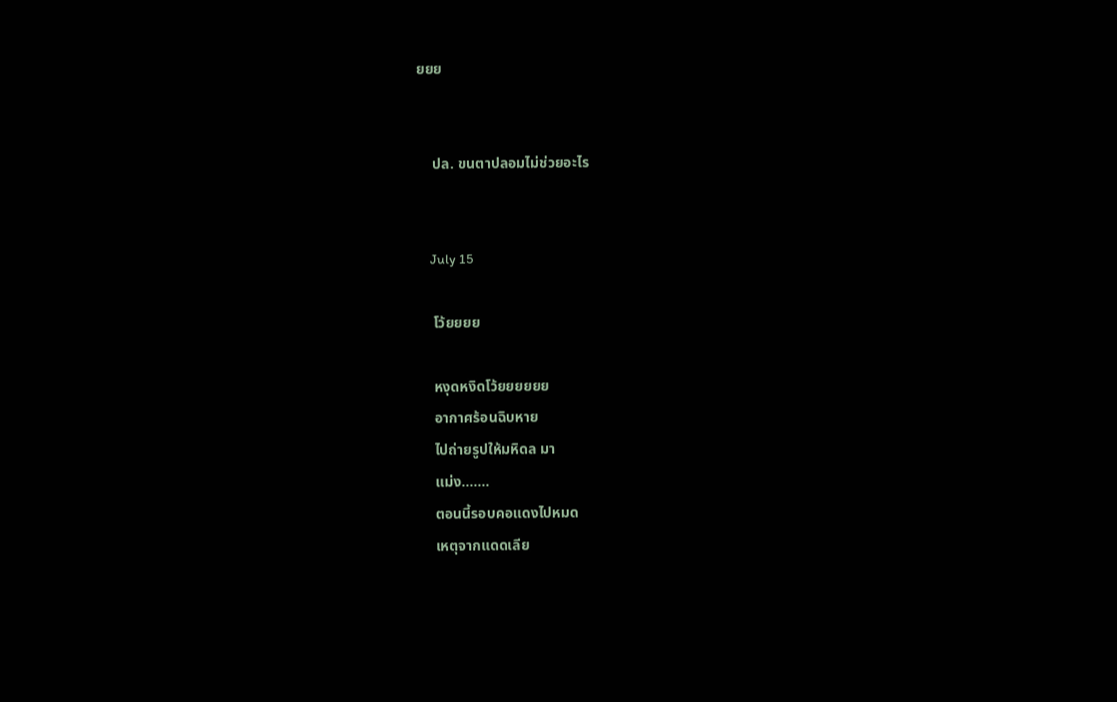ยยย


    ปล. ขนตาปลอมไม่ช่วยอะไร


    July 15

    โว้ยยยย

    หงุดหงิดโว้ยยยยยย
    อากาศร้อนฉิบหาย
    ไปถ่ายรูปให้มหิดล มา
    แม่ง.......
    ตอนนี้รอบคอแดงไปหมด
    เหตุจากแดดเลีย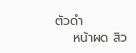ตัวดำ
    หน้าผด สิว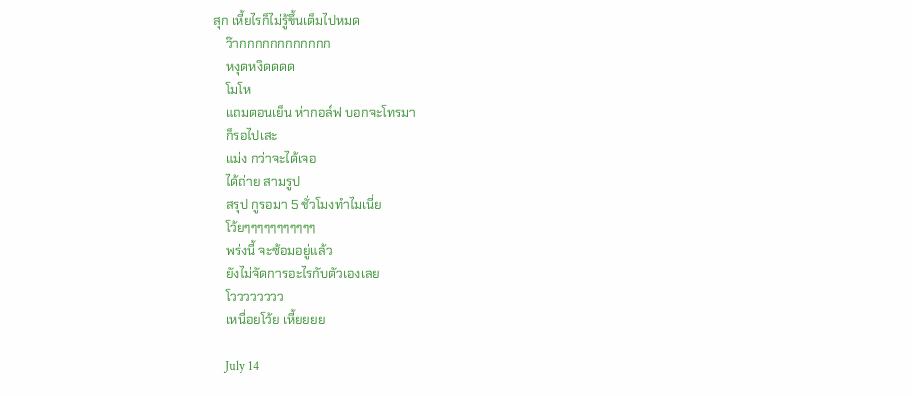สุก เหี้ยไรก็ไม่รู้ขึ้นเต็มไปหมด
    ว๊ากกกกกกกกกกกก
    หงุดหงิดดดด
    โมโห
    แถมตอนเย็น ห่ากอล์ฟ บอกจะโทรมา
    ก็รอไปเสะ
    แม่ง กว่าจะได้เจอ
    ได้ถ่าย สามรูป
    สรุป กูรอมา 5 ชั่วโมงทำไมเนี่ย
    โว้ยๆๆๆๆๆๆๆๆๆๆๆ
    พร่งนี้ จะซ้อมอยู่แล้ว
    ยังไม่จัดการอะไรกับตัวเองเลย
    โวววววววว
    เหนื่อยโว้ย เหี้ยยยย

    July 14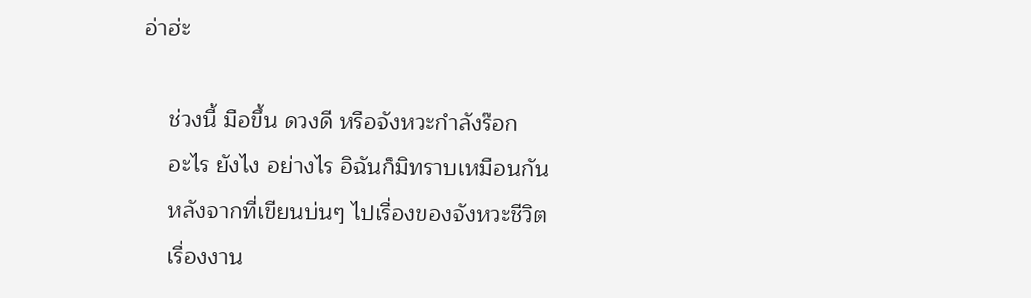อ่าฮ่ะ

    ช่วงนี้ มือขึ้น ดวงดี หรือจังหวะกำลังร๊อก
    อะไร ยังไง อย่างไร อิฉันก็มิทราบเหมือนกัน
    หลังจากที่เขียนบ่นๆ ไปเรื่องของจังหวะชีวิต
    เรื่องงาน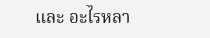และ อะไรหลา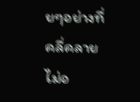ยๆอย่างที่คลี่คลายไม่อ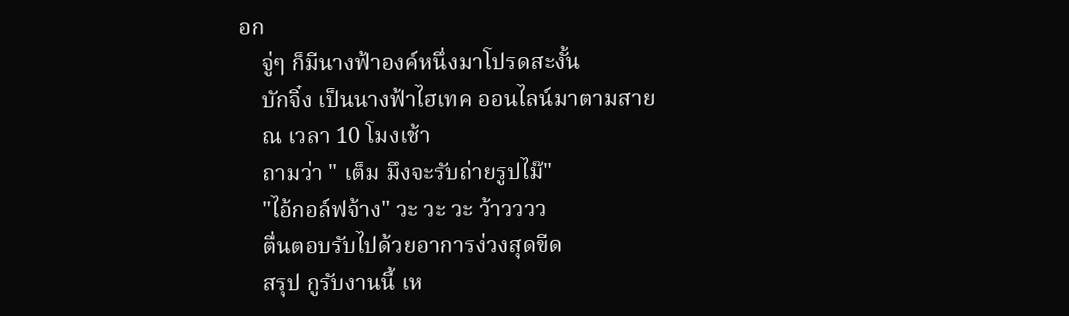อก
    จู่ๆ ก็มีนางฟ้าองค์หนึ่งมาโปรดสะงั้น
    บักจิ๋ง เป็นนางฟ้าไฮเทค ออนไลน์มาตามสาย
    ณ เวลา 10 โมงเช้า
    ถามว่า " เต็ม มึงจะรับถ่ายรูปไม๊"
    "ไอ้กอล์ฟจ้าง" วะ วะ วะ ว้าวววว
    ตื่นตอบรับไปด้วยอาการง่วงสุดขีด
    สรุป กูรับงานนี้ เห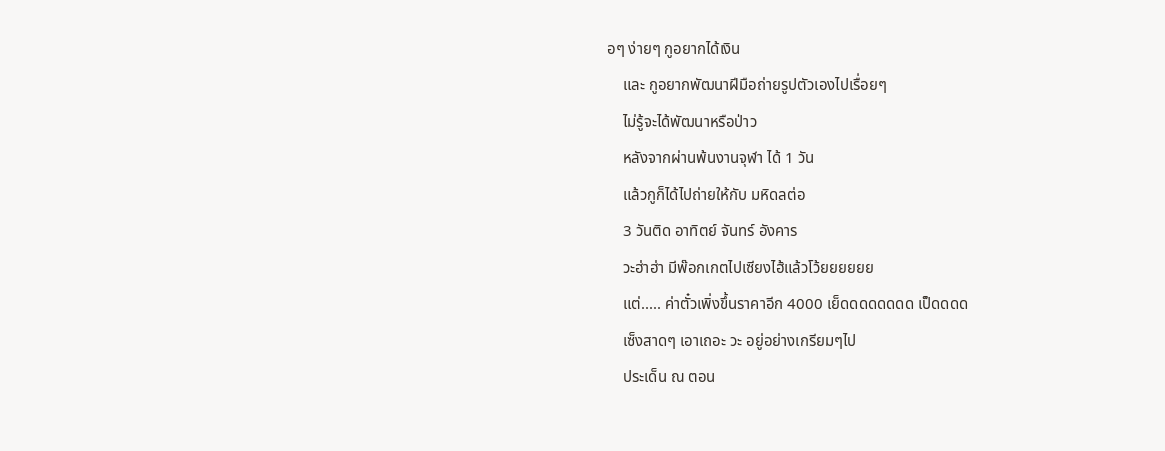อๆ ง่ายๆ กูอยากได้เงิน
    และ กูอยากพัฒนาฝีมือถ่ายรูปตัวเองไปเรื่อยๆ
    ไม่รู้จะได้พัฒนาหรือป่าว
    หลังจากผ่านพ้นงานจุฬา ได้ 1 วัน
    แล้วกูก็ได้ไปถ่ายให้กับ มหิดลต่อ
    3 วันติด อาทิตย์ จันทร์ อังคาร
    วะฮ่าฮ่า มีพ๊อกเกตไปเซียงไฮ้แล้วโว้ยยยยยย
    แต่..... ค่าตั๋วเพิ่งขึ้นราคาอีก 4000 เย็ดดดดดดดด เป็ดดดด
    เซ็งสาดๆ เอาเถอะ วะ อยู่อย่างเกรียมๆไป
    ประเด็น ณ ตอน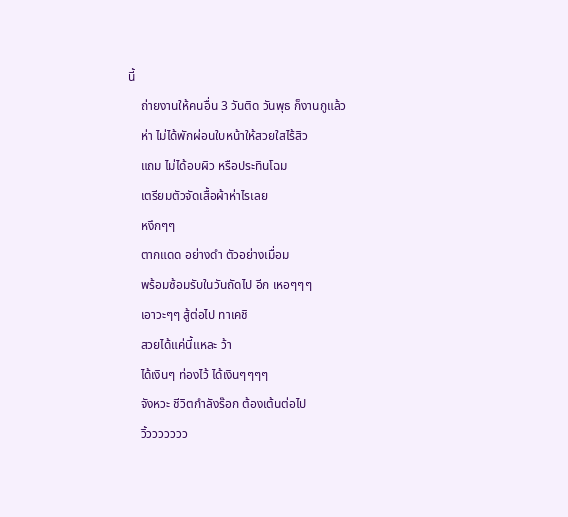นี้
    ถ่ายงานให้คนอื่น 3 วันติด วันพุธ ก็งานกูแล้ว
    ห่า ไม่ได้พักผ่อนใบหน้าให้สวยใสไร้สิว
    แถม ไม่ได้อบผิว หรือประทินโฉม
    เตรียมตัวจัดเสื้อผ้าห่าไรเลย
    หงึกๆๆ
    ตากแดด อย่างดำ ตัวอย่างเมื่อม
    พร้อมซ้อมรับในวันถัดไป อีก เหอๆๆๆ
    เอาวะๆๆ สู้ต่อไป ทาเคชิ
    สวยได้แค่นี้แหละ ว้า
    ได้เงินๆ ท่องไว้ ได้เงินๆๆๆๆ
    จังหวะ ชีวิตกำลังร๊อก ต้องเต้นต่อไป
    วิ้ววววววว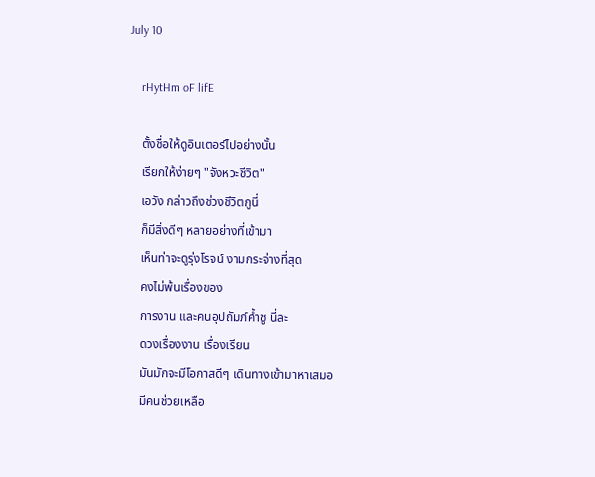July 10

    rHytHm oF lifE

    ตั้งชื่อให้ดูอินเตอร์ไปอย่างนั้น
    เรียกให้ง่ายๆ "จังหวะชีวิต"
    เอวัง กล่าวถึงช่วงชีวิตกูนี่
    ก็มีสิ่งดีๆ หลายอย่างที่เข้ามา
    เห็นท่าจะดูรุ่งโรจน์ งามกระจ่างที่สุด
    คงไม่พ้นเรื่องของ
    การงาน และคนอุปถัมภ์ค้ำชู นี่ละ
    ดวงเรื่องงาน เรื่องเรียน
    มันมักจะมีโอกาสดีๆ เดินทางเข้ามาหาเสมอ
    มีคนช่วยเหลือ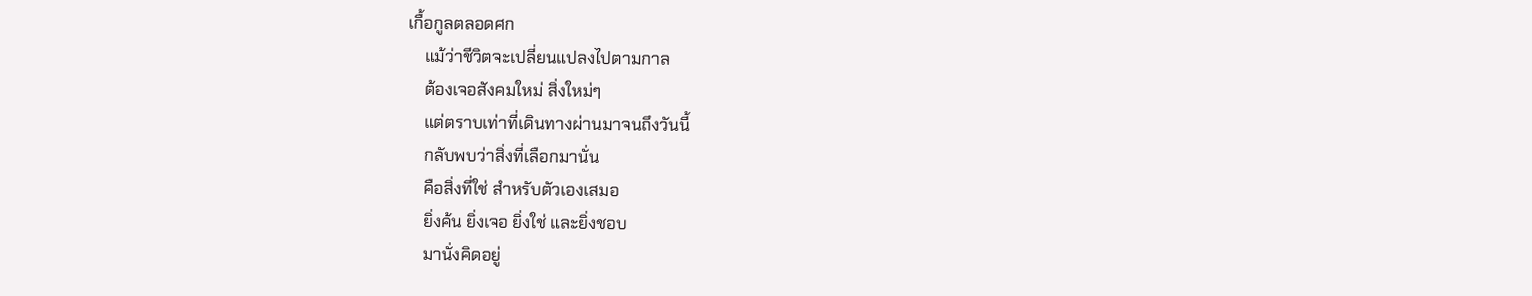เกื้อกูลตลอดศก
    แม้ว่าชีวิตจะเปลี่ยนแปลงไปตามกาล
    ต้องเจอสังคมใหม่ สิ่งใหม่ๆ
    แต่ตราบเท่าที่เดินทางผ่านมาจนถึงวันนี้
    กลับพบว่าสิ่งที่เลือกมานั่น
    คือสิ่งที่ใช่ สำหรับตัวเองเสมอ
    ยิ่งค้น ยิ่งเจอ ยิ่งใช่ และยิ่งชอบ
    มานั่งคิดอยู่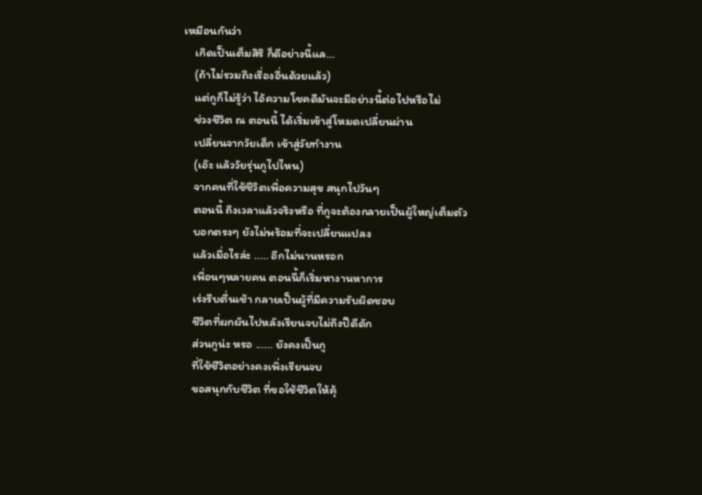เหมือนกันว่า
    เกิดเป็นเต็มสิริ ก็ดีอย่างนี้แล...
    (ถ้าไม่รวมถึงเรื่องอื่นด้วยแล้ว)
    แต่กูก็ไม่รู้ว่า ไอ้ความโชคดีมันจะมีอย่างนี้ต่อไปหรือไม่
    ช่วงชีวิต ณ ตอนนี้ ได้เริ่มเข้าสู่โหมดเปลี่ยนผ่าน
    เปลี่ยนจากวัยเด็ก เข้าสู่วัยทำงาน
    (เอ๊ะ แล้ววัยรุ่นกูไปไหน)
    จากคนที่ใช้ชีวิตเพื่อความสุข สนุกไปวันๆ
    ตอนนี้ ถึงเวลาแล้วจริงหรือ ที่กูจะต้องกลายเป็นผู้ใหญ่เต็มตัว
    บอกตรงๆ ยังไม่พร้อมที่จะเปลี่ยนแปลง
    แล้วเมื่อไรล่ะ ..... อีกไม่นานหรอก
    เพื่อนๆหลายคน ตอนนี้ก็เริ่มหางานหาการ
    เร่งรีบตื่นเช้า กลายเป็นผู้ที่มีความรับผิดชอบ
    ชีวิตที่ผกผันไปหลังเรียนจบไม่ถึงปีดีดัก
    ส่วนกูน่ะ หรอ ...... ยังคงเป็นกู
    ที่ใช้ชีวิตอย่างคงเพิ่งเรียนจบ
    ขอสนุกกับชีวิต ที่ขอใช้ชีวิตให้คุ้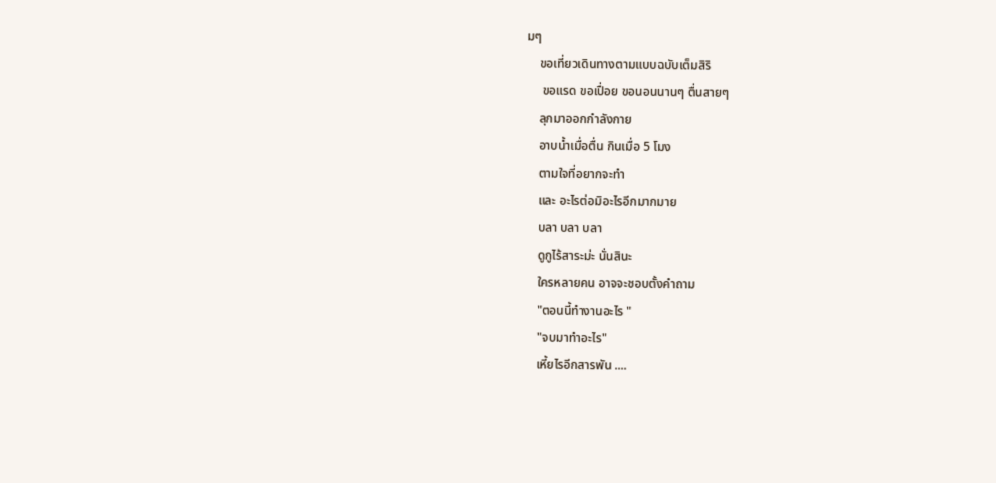มๆ
    ขอเที่ยวเดินทางตามแบบฉบับเต็มสิริ
     ขอแรด ขอเปื่อย ขอนอนนานๆ ตื่นสายๆ
    ลุกมาออกกำลังกาย
    อาบน้ำเมื่อตื่น กินเมื่อ 5 โมง
    ตามใจที่อยากจะทำ
    และ อะไรต่อมิอะไรอีกมากมาย
    บลา บลา บลา
    ดูกูไร้สาระม่ะ นั่นสินะ
    ใครหลายคน อาจจะชอบตั้งคำถาม
    "ตอนนี้ทำงานอะไร "
    "จบมาทำอะไร"
    เหี้ยไรอีกสารพัน ....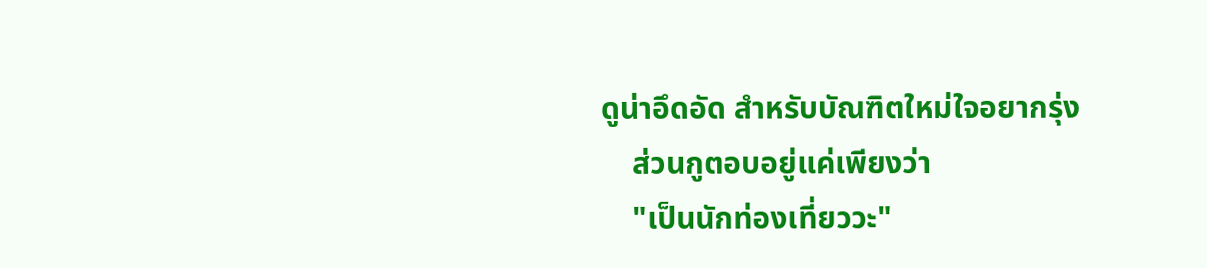ดูน่าอึดอัด สำหรับบัณฑิตใหม่ใจอยากรุ่ง
    ส่วนกูตอบอยู่แค่เพียงว่า
    "เป็นนักท่องเที่ยววะ"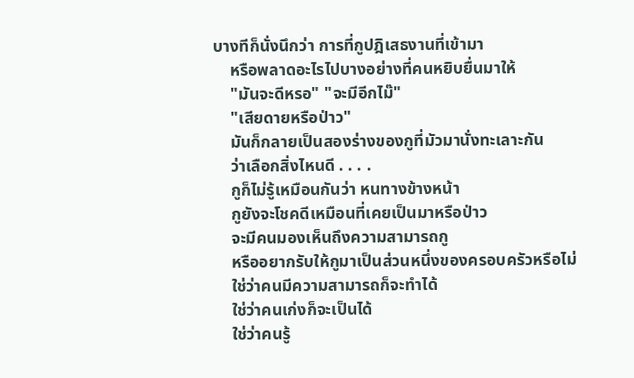บางทีก็นั่งนึกว่า การที่กูปฎิเสธงานที่เข้ามา
    หรือพลาดอะไรไปบางอย่างที่คนหยิบยื่นมาให้
    "มันจะดีหรอ" "จะมีอีกไม๊"
    "เสียดายหรือป่าว"
    มันก็กลายเป็นสองร่างของกูที่มัวมานั่งทะเลาะกัน
    ว่าเลือกสิ่งไหนดี . . . .
    กูก็ไม่รู้เหมือนกันว่า หนทางข้างหน้า
    กูยังจะโชคดีเหมือนที่เคยเป็นมาหรือป่าว
    จะมีคนมองเห็นถึงความสามารถกู
    หรืออยากรับให้กูมาเป็นส่วนหนึ่งของครอบครัวหรือไม่
    ใช่ว่าคนมีความสามารถก็จะทำได้
    ใช่ว่าคนเก่งก็จะเป็นได้
    ใช่ว่าคนรู้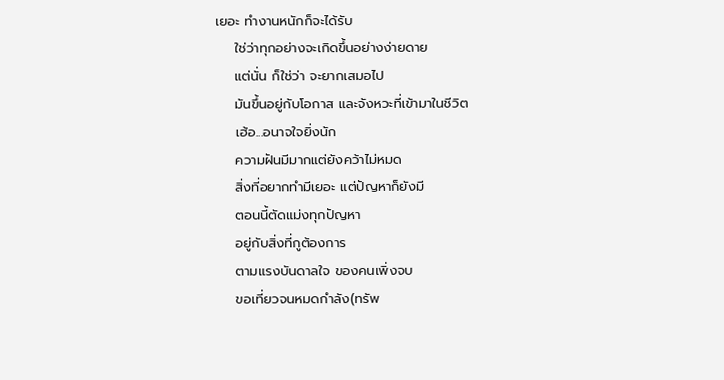เยอะ ทำงานหนักก็จะได้รับ
    ใช่ว่าทุกอย่างจะเกิดขึ้นอย่างง่ายดาย
    แต่นั่น ก็ใช่ว่า จะยากเสมอไป
    มันขึ้นอยู่กับโอกาส และจังหวะที่เข้ามาในชีวิต
    เฮ้อ...อนาจใจยิ่งนัก
    ความฝันมีมากแต่ยังคว้าไม่หมด
    สิ่งที่อยากทำมีเยอะ แต่ปัญหาก็ยังมี
    ตอนนี้ตัดแม่งทุกปัญหา
    อยู่กับสิ่งที่กูต้องการ
    ตามแรงบันดาลใจ ของคนเพิ่งจบ
    ขอเที่ยวจนหมดกำลัง(ทรัพ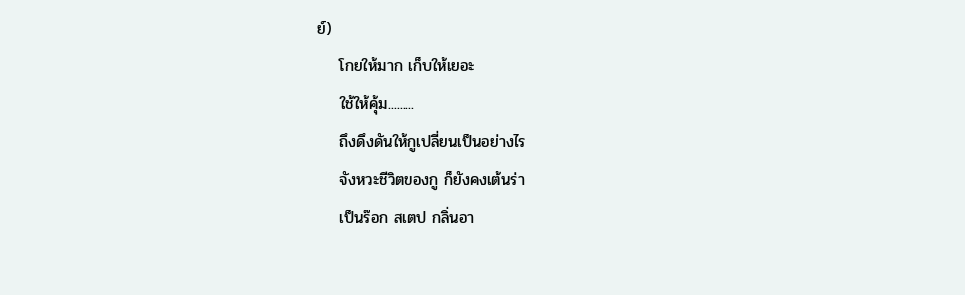ย์)
    โกยให้มาก เก็บให้เยอะ
    ใช้ให้คุ้ม.........
    ถึงดึงดันให้กูเปลี่ยนเป็นอย่างไร
    จังหวะชีวิตของกู ก็ยังคงเต้นร่า
    เป็นร๊อก สเตป กลิ่นอา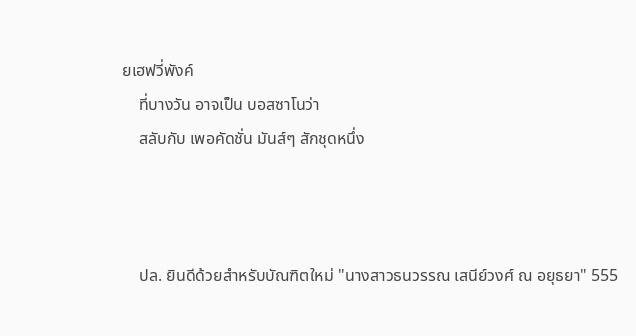ยเฮฟวี่พังค์
    ที่บางวัน อาจเป็น บอสซาโนว่า
    สลับกับ เพอคัดชั่น มันส์ๆ สักชุดหนึ่ง



    ปล. ยินดีด้วยสำหรับบัณฑิตใหม่ "นางสาวธนวรรณ เสนีย์วงศ์ ณ อยุธยา" 555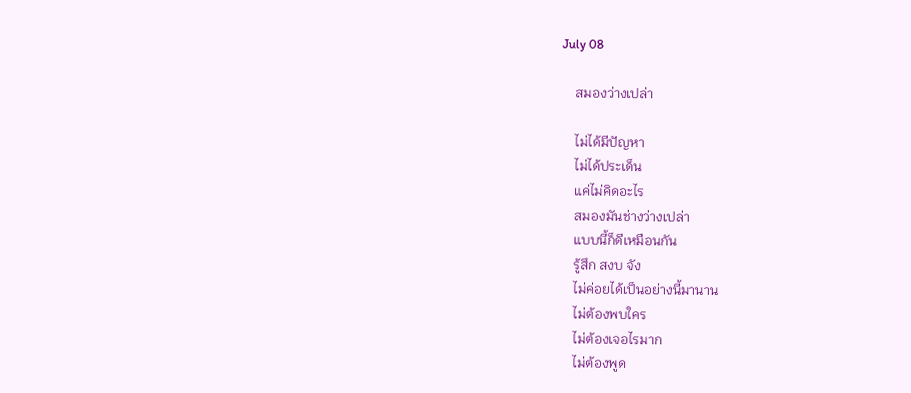July 08

    สมองว่างเปล่า

    ไม่ได้มีปัญหา
    ไม่ได้ประเด็น
    แค่ไม่คิดอะไร
    สมองมันช่างว่างเปล่า
    แบบนี้ก็ดีเหมือนกัน
    รู้สึก สงบ จัง
    ไม่ค่อยได้เป็นอย่างนี้มานาน
    ไม่ต้องพบใคร
    ไม่ต้องเจอไรมาก
    ไม่ต้องพูด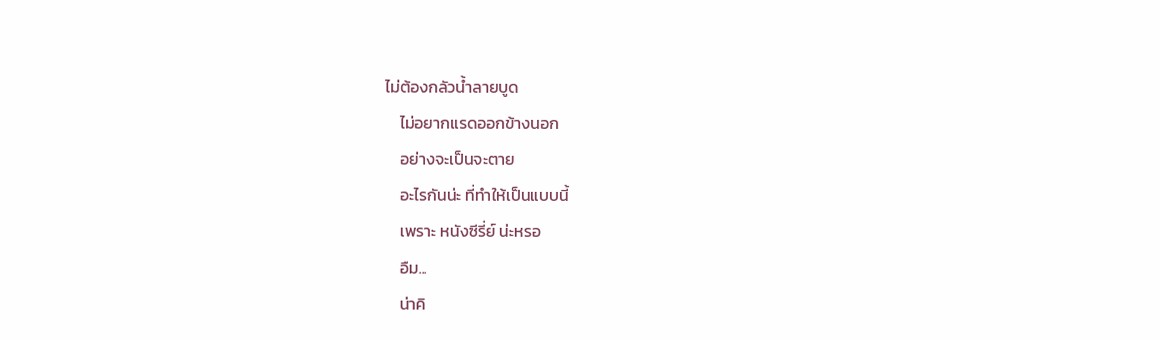ไม่ต้องกลัวน้ำลายบูด
    ไม่อยากแรดออกข้างนอก
    อย่างจะเป็นจะตาย
    อะไรกันน่ะ ที่ทำให้เป็นแบบนี้
    เพราะ หนังซีรี่ย์ น่ะหรอ
    อืม...
    น่าคิ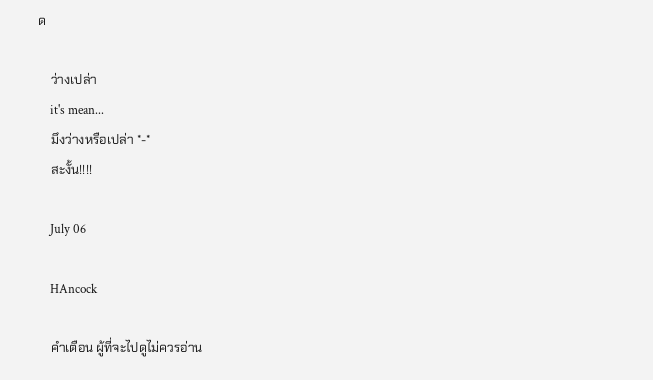ด

    ว่างเปล่า
    it's mean...
    มึงว่างหรือเปล่า *-*
    สะงั้น!!!!

    July 06

    HAncock

    คำเตือน ผู้ที่จะไปดูไม่ควรอ่าน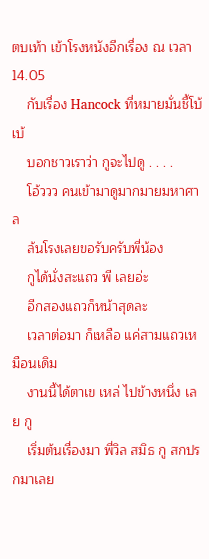ตบเท้า เข้าโรงหนังอีกเรื่อง ณ เวลา 14.05
    กับเรื่อง Hancock ที่หมายมั่นชี้โบ้เบ้
    บอกชาวเราว่า กูจะไปดู . . . .
    โอ้ววว คนเข้ามาดูมากมายมหาศาล
    ล้นโรงเลยขอรับครับพี่น้อง
    กูได้นั่งสะแถว พี เลยอ่ะ
    อีกสองแถวก็หน้าสุดละ
    เวลาต่อมา ก็เหลือ แค่สามแถวเหมือนเดิม
    งานนี้ได้ตาเข เหล่ ไปข้างหนึ่ง เลย กู
    เริ่มต้นเรื่องมา พี่วิล สมิธ กู สกปรกมาเลย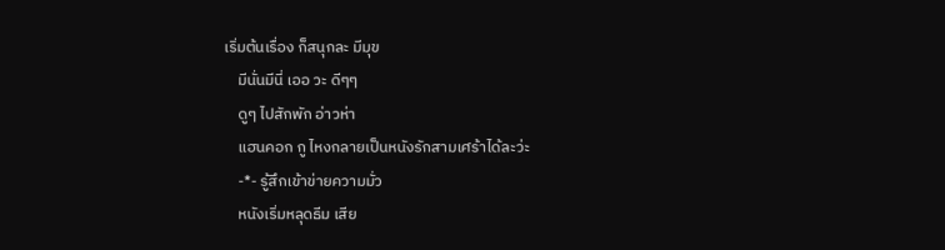เริ่มต้นเรื่อง ก็สนุกละ มีมุข
    มีนั่นมีนี่ เออ วะ ดีๆๆ
    ดูๆ ไปสักพัก อ่าวห่า
    แฮนคอก กู ไหงกลายเป็นหนังรักสามเศร้าได้ละว่ะ
    -*- รู้สึกเข้าข่ายความมั่ว
    หนังเริ่มหลุดธีม เสีย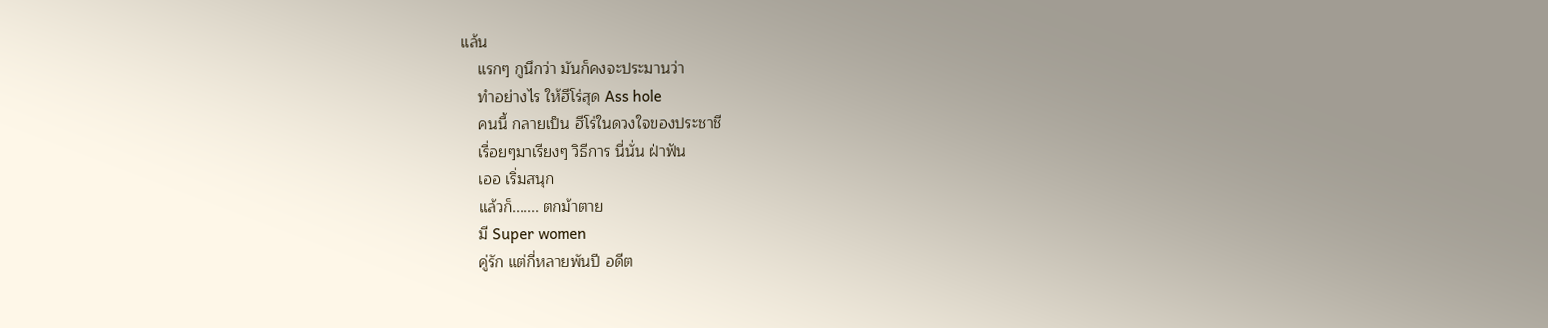แล้น
    แรกๆ กูนึกว่า มันก็คงจะประมานว่า
    ทำอย่างไร ให้ฮีโร่สุด Ass hole
    คนนี้ กลายเป็น ฮีโร่ในดวงใจของประชาชี
    เรื่อยๆมาเรียงๆ วิธีการ นี่นั่น ฝ่าฟัน
    เออ เริ่มสนุก
    แล้วก็....... ตกม้าตาย
    มี Super women
    คู่รัก แต่กี่หลายพันปี อดีต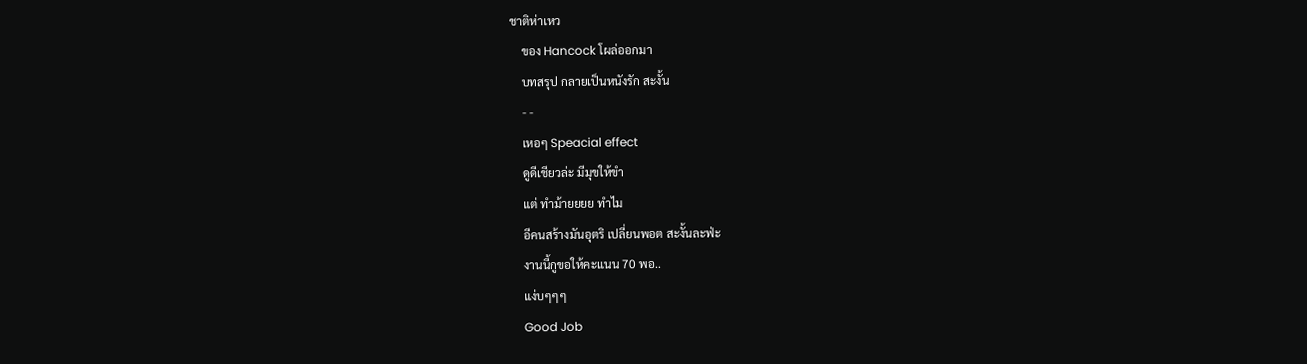ชาติห่าเหว
    ของ Hancock โผล่ออกมา
    บทสรุป กลายเป็นหนังรัก สะงั้น
    - -
    เหอๆ Speacial effect
    ดูดีเชียวล่ะ มีมุขให้ขำ
    แต่ ทำม้ายยยย ทำไม
    อีคนสร้างมันอุตริ เปลี่ยนพอต สะงั้นละฟ่ะ
    งานนี้กูขอให้คะแนน 70 พอ..
    แง่บๆๆๆ
    Good Job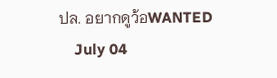ปล. อยากดูว้อWANTED
    July 04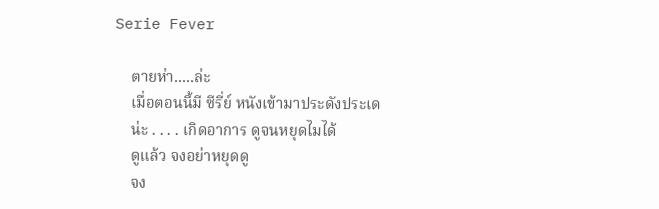Serie Fever

    ตายห่า.....ล่ะ
    เมื่อตอนนี้มี ซีรี่ย์ หนังเข้ามาประดังประเด
    น่ะ . . . . เกิดอาการ ดูจนหยุดไมได้
    ดูแล้ว จงอย่าหยุดดู
    จง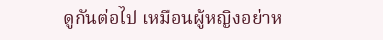ดูกันต่อไป เหมือนผู้หญิงอย่าห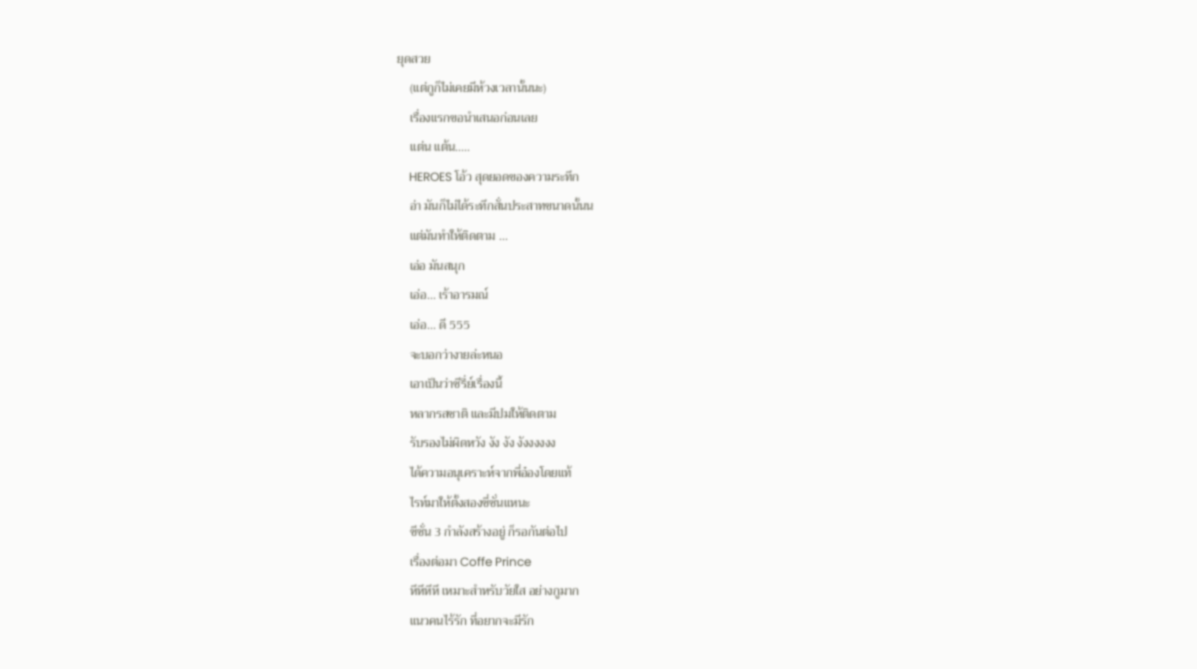ยุดสวย
    (แต่กูก็ไม่เคยมีห้วงเวลานั้นนะ)
    เรื่องแรกขอนำเสนอก่อนเลย
    แต่น แต้น.....
    HEROES โอ้ว สุดยอดของความระทึก
    อ่า มันก็ไม่ได้ระทึกสั่นประสาทขนาดนั้นน
    แต่มันทำให้ติดตาม ...
    เอ่อ มันสนุก
    เอ่อ... เร้าอารมณ์
    เอ่อ... ดี 555
    จะบอกว่างายล่ะหนอ
    เอาเป็นว่าซีรี่ย์เรื่องนี้
    หลากรสชาติ และมีปมให้ติดตาม
    รับรองไม่ผิดหวัง งัง งัง งังงงงงง
    ได้ความอนุเคราะห์จากพี่อ๋องโดยแท้
    ไรท์มาให้ตั้งสองซี่ซั่นแหนะ
    ซีซั่น 3 กำลังสร้างอยู่ ก็รอกันต่อไป
    เรื่องต่อมา Coffe Prince
    หึหึหึหึ เหมาะสำหรับวัยใส อย่างกูมาก
    แนวคนไร้รัก ที่อยากจะมีรัก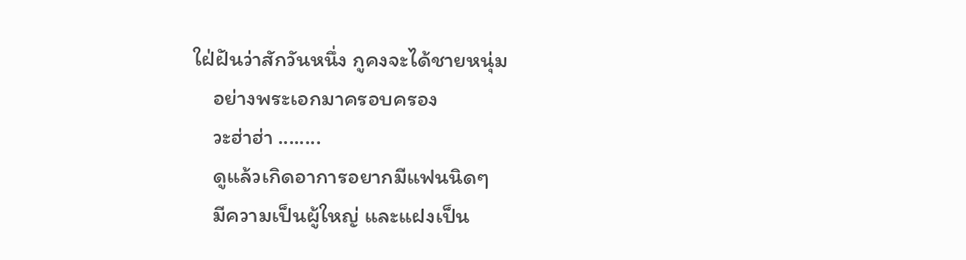ใฝ่ฝันว่าสักวันหนึ่ง กูคงจะได้ชายหนุ่ม
    อย่างพระเอกมาครอบครอง
    วะฮ่าฮ่า ........
    ดูแล้วเกิดอาการอยากมีแฟนนิดๆ
    มีความเป็นผู้ใหญ่ และแฝงเป็น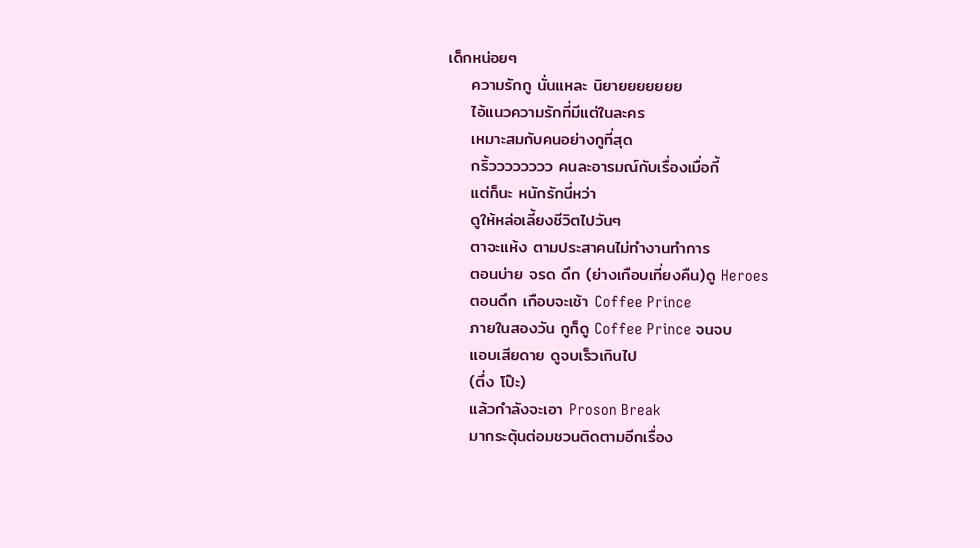เด็กหน่อยๆ
    ความรักกู นั่นแหละ นิยายยยยยยย
    ไอ้แนวความรักที่มีแต่ในละคร
    เหมาะสมกับคนอย่างกูที่สุด
    กริ้วววววววว คนละอารมณ์กับเรื่องเมื่อกี้
    แต่ก็นะ หนักรักนี่หว่า
    ดูให้หล่อเลี้ยงชีวิตไปวันๆ
    ตาจะแห้ง ตามประสาคนไม่ทำงานทำการ
    ตอนบ่าย จรด ดึก (ย่างเกือบเที่ยงคืน)ดู Heroes
    ตอนดึก เกือบจะเช้า Coffee Prince
    ภายในสองวัน กูก็ดู Coffee Prince จนจบ
    แอบเสียดาย ดูจบเร็วเกินไป
    (ตึ่ง โป๊ะ)
    แล้วกำลังจะเอา Proson Break
    มากระตุ้นต่อมชวนติดตามอีกเรื่อง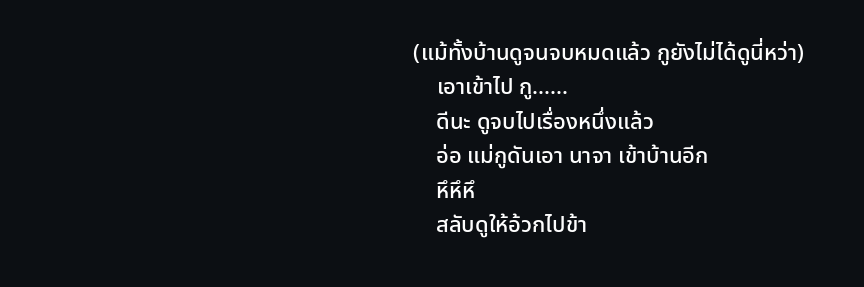(แม้ทั้งบ้านดูจนจบหมดแล้ว กูยังไม่ได้ดูนี่หว่า)
    เอาเข้าไป กู......
    ดีนะ ดูจบไปเรื่องหนึ่งแล้ว
    อ่อ แม่กูดันเอา นาจา เข้าบ้านอีก
    หึหึหึ
    สลับดูให้อ้วกไปข้า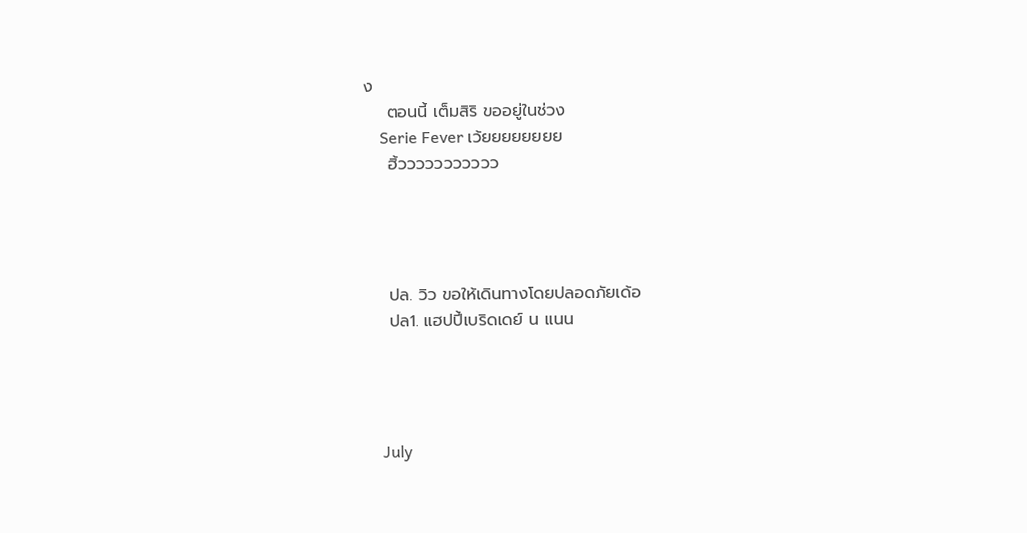ง
    ตอนนี้ เต็มสิริ ขออยู่ในช่วง
    Serie Fever เว้ยยยยยยยย
    ฮิ้ววววววววววว




    ปล. วิว ขอให้เดินทางโดยปลอดภัยเด้อ
    ปล1. แฮปปี้เบริดเดย์ น แนน




    July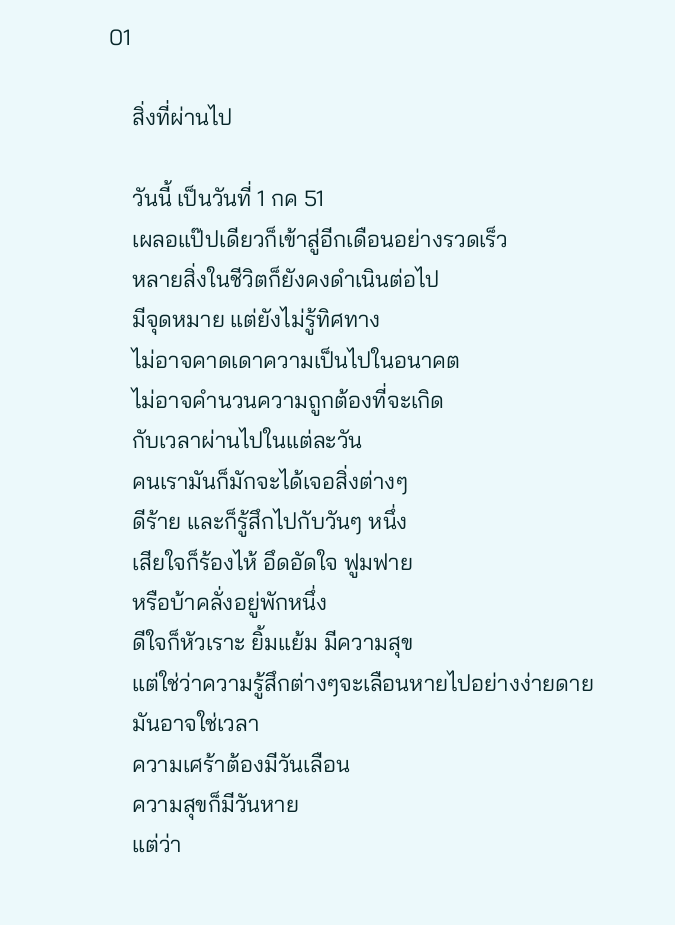01

    สิ่งที่ผ่านไป

    วันนี้ เป็นวันที่ 1 กค 51
    เผลอแป๊ปเดียวก็เข้าสู่อีกเดือนอย่างรวดเร็ว
    หลายสิ่งในชีวิตก็ยังคงดำเนินต่อไป
    มีจุดหมาย แต่ยังไม่รู้ทิศทาง
    ไม่อาจคาดเดาความเป็นไปในอนาคต
    ไม่อาจคำนวนความถูกต้องที่จะเกิด
    กับเวลาผ่านไปในแต่ละวัน
    คนเรามันก็มักจะได้เจอสิ่งต่างๆ
    ดีร้าย และก็รู้สึกไปกับวันๆ หนึ่ง
    เสียใจก็ร้องไห้ อึดอัดใจ ฟูมฟาย
    หรือบ้าคลั่งอยู่พักหนึ่ง
    ดีใจก็หัวเราะ ยิ้มแย้ม มีความสุข
    แต่ใช่ว่าความรู้สึกต่างๆจะเลือนหายไปอย่างง่ายดาย
    มันอาจใช่เวลา
    ความเศร้าต้องมีวันเลือน
    ความสุขก็มีวันหาย
    แต่ว่า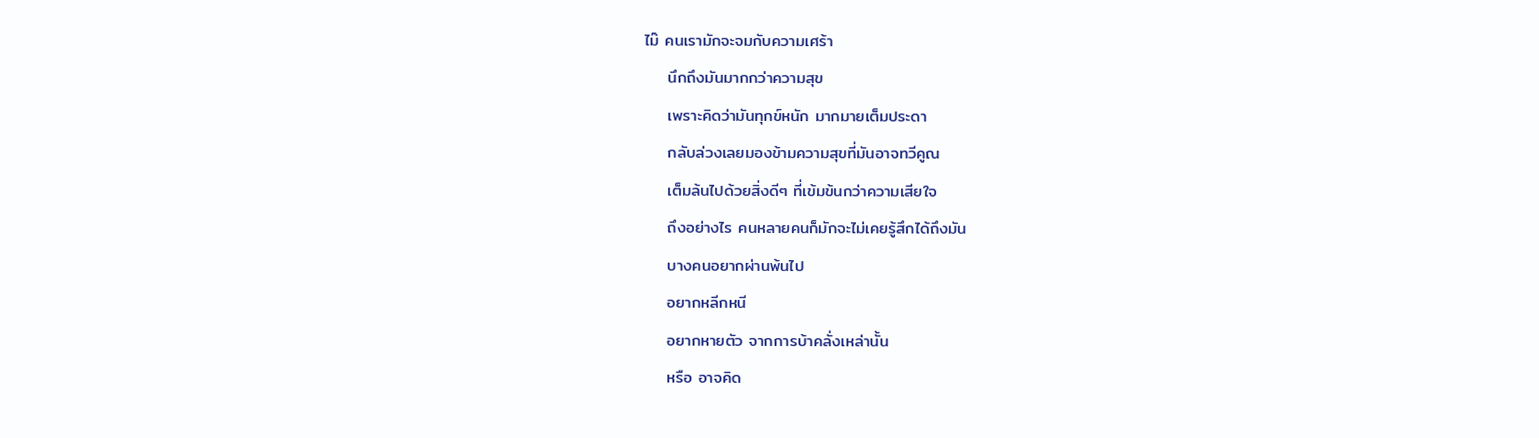ไม๊ คนเรามักจะจมกับความเศร้า
    นึกถึงมันมากกว่าความสุข
    เพราะคิดว่ามันทุกข์หนัก มากมายเต็มประดา
    กลับล่วงเลยมองข้ามความสุขที่มันอาจทวีคูณ
    เต็มล้นไปด้วยสิ่งดีๆ ที่เข้มข้นกว่าความเสียใจ
    ถึงอย่างไร คนหลายคนก็มักจะไม่เคยรู้สึกได้ถึงมัน
    บางคนอยากผ่านพ้นไป
    อยากหลีกหนี
    อยากหายตัว จากการบ้าคลั่งเหล่านั้น
    หรือ อาจคิด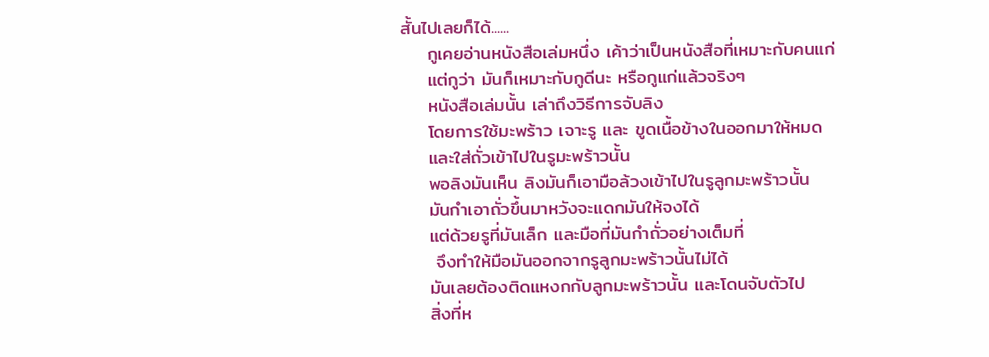สั้นไปเลยก็ได้......
    กูเคยอ่านหนังสือเล่มหนึ่ง เค้าว่าเป็นหนังสือที่เหมาะกับคนแก่
    แต่กูว่า มันก็เหมาะกับกูดีนะ หรือกูแก่แล้วจริงๆ
    หนังสือเล่มนั้น เล่าถึงวิธีการจับลิง
    โดยการใช้มะพร้าว เจาะรู และ ขูดเนื้อข้างในออกมาให้หมด
    และใส่ถั่วเข้าไปในรูมะพร้าวนั้น
    พอลิงมันเห็น ลิงมันก็เอามือล้วงเข้าไปในรูลูกมะพร้าวนั้น
    มันกำเอาถั่วขึ้นมาหวังจะแดกมันให้จงได้
    แต่ด้วยรูที่มันเล็ก และมือที่มันกำถั่วอย่างเต็มที่
     จึงทำให้มือมันออกจากรูลูกมะพร้าวนั้นไม่ได้
    มันเลยต้องติดแหงกกับลูกมะพร้าวนั้น และโดนจับตัวไป
    สิ่งที่ห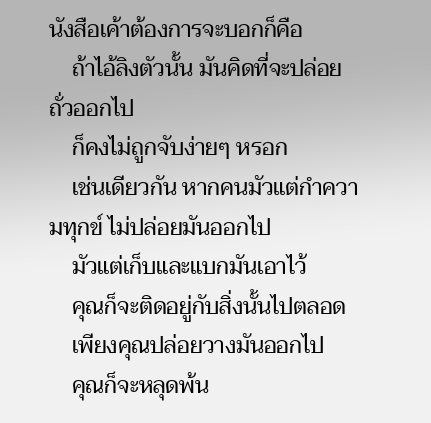นังสือเค้าต้องการจะบอกก็คือ
    ถ้าไอ้ลิงตัวนั้น มันคิดที่จะปล่อยถั่วออกไป
    ก็คงไม่ถูกจับง่ายๆ หรอก
    เช่นเดียวกัน หากคนมัวแต่กำความทุกข์ ไม่ปล่อยมันออกไป
    มัวแต่เก็บและแบกมันเอาไว้
    คุณก็จะติดอยู่กับสิ่งนั้นไปตลอด
    เพียงคุณปล่อยวางมันออกไป
    คุณก็จะหลุดพ้น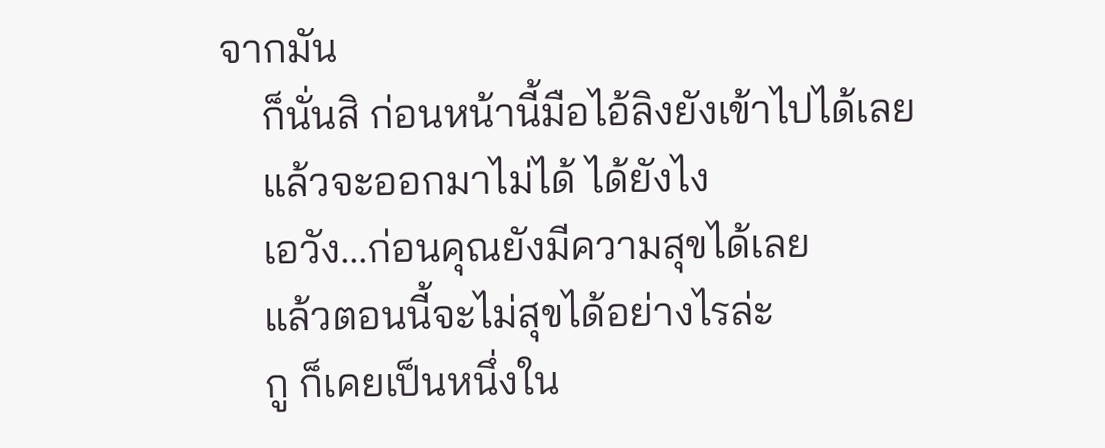จากมัน
    ก็นั่นสิ ก่อนหน้านี้มือไอ้ลิงยังเข้าไปได้เลย
    แล้วจะออกมาไม่ได้ ได้ยังไง
    เอวัง...ก่อนคุณยังมีความสุขได้เลย
    แล้วตอนนี้จะไม่สุขได้อย่างไรล่ะ
    กู ก็เคยเป็นหนึ่งใน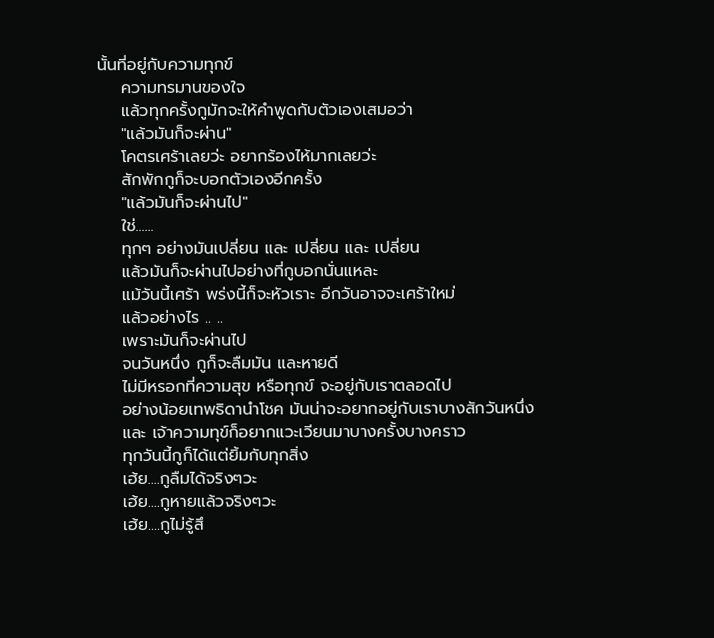นั้นที่อยู่กับความทุกข์
    ความทรมานของใจ
    แล้วทุกครั้งกูมักจะให้คำพูดกับตัวเองเสมอว่า
    "แล้วมันก็จะผ่าน"
    โคตรเศร้าเลยว่ะ อยากร้องไห้มากเลยว่ะ
    สักพักกูก็จะบอกตัวเองอีกครั้ง
    "แล้วมันก็จะผ่านไป"
    ใช่......
    ทุกๆ อย่างมันเปลี่ยน และ เปลี่ยน และ เปลี่ยน
    แล้วมันก็จะผ่านไปอย่างที่กูบอกนั่นแหละ
    แม้วันนี้เศร้า พร่งนี้ก็จะหัวเราะ อีกวันอาจจะเศร้าใหม่
    แล้วอย่างไร .. ..
    เพราะมันก็จะผ่านไป
    จนวันหนึ่ง กูก็จะลืมมัน และหายดี
    ไม่มีหรอกที่ความสุข หรือทุกข์ จะอยู่กับเราตลอดไป
    อย่างน้อยเทพธิดานำโชค มันน่าจะอยากอยู่กับเราบางสักวันหนึ่ง
    และ เจ้าความทุข์ก็อยากแวะเวียนมาบางครั้งบางคราว
    ทุกวันนี้กูก็ได้แต่ยิ้มกับทุกสิ่ง
    เฮ้ย....กูลืมได้จริงๆวะ
    เฮ้ย....กูหายแล้วจริงๆวะ
    เฮ้ย....กูไม่รู้สึ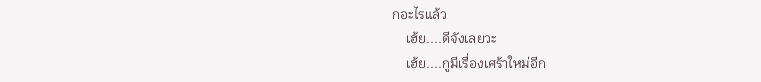กอะไรแล้ว
    เฮ้ย....ดีจังเลยวะ
    เฮ้ย....กูมีเรื่องเศร้าใหม่อีก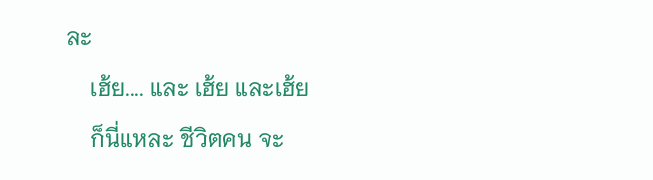ละ
    เฮ้ย.... และ เฮ้ย และเฮ้ย
    ก็นี่แหละ ชีวิตคน จะ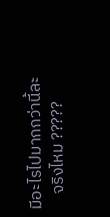มีอะไรไปมากกว่านี้ละ
    จริงไหม ?????